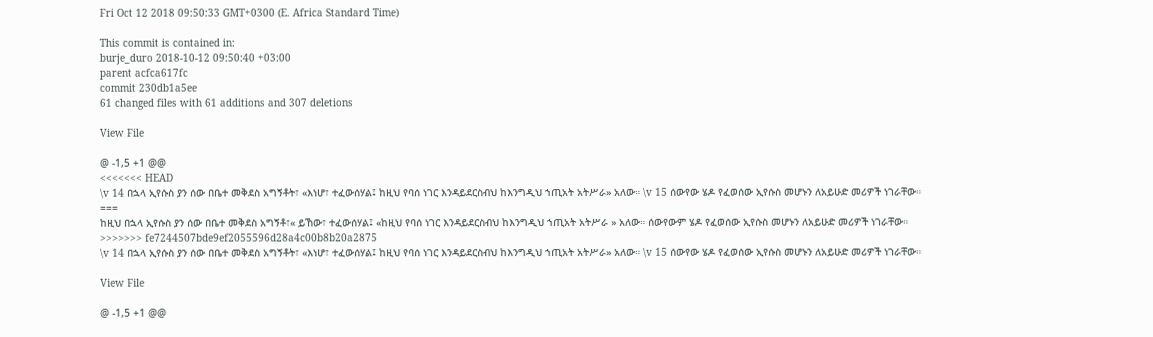Fri Oct 12 2018 09:50:33 GMT+0300 (E. Africa Standard Time)

This commit is contained in:
burje_duro 2018-10-12 09:50:40 +03:00
parent acfca617fc
commit 230db1a5ee
61 changed files with 61 additions and 307 deletions

View File

@ -1,5 +1 @@
<<<<<<< HEAD
\v 14 በኋላ ኢየሱስ ያን ሰው በቤተ መቅደስ አግኝቶት፣ «እነሆ፣ ተፈውሰሃል፤ ከዚህ የባሰ ነገር እንዳይደርስብህ ከእንግዲህ ኀጢአት አትሥራ» አለው። \v 15 ሰውየው ሄዶ የፈወሰው ኢየሱስ መሆኑን ለአይሁድ መሪዎች ነገራቸው።
===
ከዚህ በኋላ ኢየሱስ ያን ሰው በቤተ መቅደስ አግኝቶ፣« ይኸው፣ ተፈውሰሃል፤ «ከዚህ የባሰ ነገር እንዳይደርስብህ ከእንግዲህ ኀጢአት አትሥራ » አለው። ሰውየውም ሄዶ የፈወሰው ኢየሱስ መሆኑን ለአይሁድ መሪዎች ነገራቸው።
>>>>>>> fe7244507bde9ef2055596d28a4c00b8b20a2875
\v 14 በኋላ ኢየሱስ ያን ሰው በቤተ መቅደስ አግኝቶት፣ «እነሆ፣ ተፈውሰሃል፤ ከዚህ የባሰ ነገር እንዳይደርስብህ ከእንግዲህ ኀጢአት አትሥራ» አለው። \v 15 ሰውየው ሄዶ የፈወሰው ኢየሱስ መሆኑን ለአይሁድ መሪዎች ነገራቸው።

View File

@ -1,5 +1 @@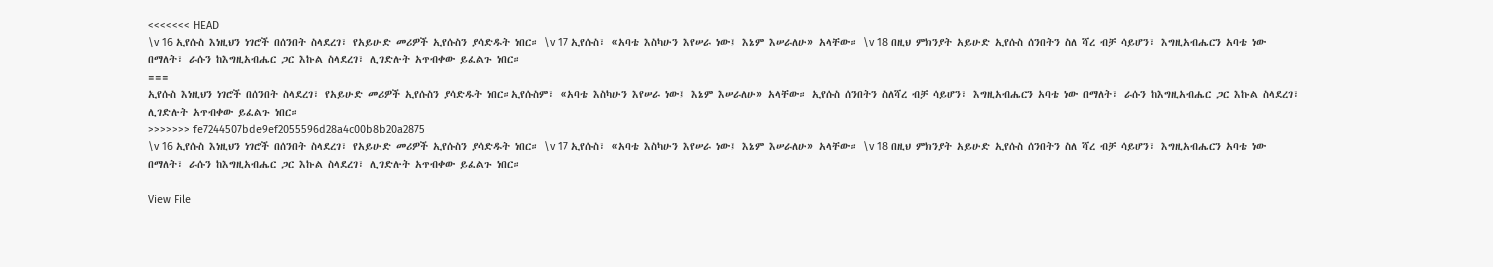<<<<<<< HEAD
\v 16 ኢየሱስ እነዚህን ነገሮች በሰንበት ስላደረገ፣ የአይሁድ መሪዎች ኢየሱስን ያሳድዱት ነበር። \v 17 ኢየሱስ፣ «አባቴ እስካሁን እየሠራ ነው፤ እኔም እሠራለሁ» አላቸው። \v 18 በዚህ ምክንያት አይሁድ ኢየሱስ ሰንበትን ስለ ሻረ ብቻ ሳይሆን፣ እግዚአብሔርን አባቴ ነው በማለት፣ ራሱን ከእግዚአብሔር ጋር እኩል ስላደረገ፣ ሊገድሉት አጥብቀው ይፈልጉ ነበር።
===
ኢየሱስ እነዚህን ነገሮች በሰንበት ስላደረገ፣ የአይሁድ መሪዎች ኢየሱስን ያሳድዱት ነበር።ኢየሱስም፣ «አባቴ እስካሁን እየሠራ ነው፤ እኔም እሠራለሁ» አላቸው። ኢየሱስ ሰንበትን ስለሻረ ብቻ ሳይሆን፣ እግዚአብሔርን አባቴ ነው በማለት፣ ራሱን ከእግዚአብሔር ጋር እኩል ስላደረገ፣ ሊገድሉት አጥብቀው ይፈልጉ ነበር።
>>>>>>> fe7244507bde9ef2055596d28a4c00b8b20a2875
\v 16 ኢየሱስ እነዚህን ነገሮች በሰንበት ስላደረገ፣ የአይሁድ መሪዎች ኢየሱስን ያሳድዱት ነበር። \v 17 ኢየሱስ፣ «አባቴ እስካሁን እየሠራ ነው፤ እኔም እሠራለሁ» አላቸው። \v 18 በዚህ ምክንያት አይሁድ ኢየሱስ ሰንበትን ስለ ሻረ ብቻ ሳይሆን፣ እግዚአብሔርን አባቴ ነው በማለት፣ ራሱን ከእግዚአብሔር ጋር እኩል ስላደረገ፣ ሊገድሉት አጥብቀው ይፈልጉ ነበር።

View File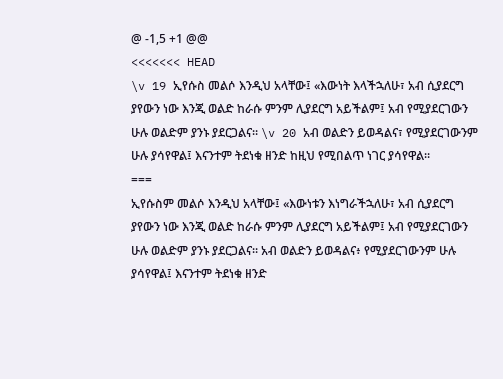@ -1,5 +1 @@
<<<<<<< HEAD
\v 19 ኢየሱስ መልሶ እንዲህ አላቸው፤ «እውነት እላችኋለሁ፣ አብ ሲያደርግ ያየውን ነው እንጂ ወልድ ከራሱ ምንም ሊያደርግ አይችልም፤ አብ የሚያደርገውን ሁሉ ወልድም ያንኑ ያደርጋልና። \v 20 አብ ወልድን ይወዳልና፣ የሚያደርገውንም ሁሉ ያሳየዋል፤ እናንተም ትደነቁ ዘንድ ከዚህ የሚበልጥ ነገር ያሳየዋል።
===
ኢየሱስም መልሶ እንዲህ አላቸው፤ «እውነቱን እነግራችኋለሁ፣ አብ ሲያደርግ ያየውን ነው እንጂ ወልድ ከራሱ ምንም ሊያደርግ አይችልም፤ አብ የሚያደርገውን ሁሉ ወልድም ያንኑ ያደርጋልና። አብ ወልድን ይወዳልና፥ የሚያደርገውንም ሁሉ ያሳየዋል፤ እናንተም ትደነቁ ዘንድ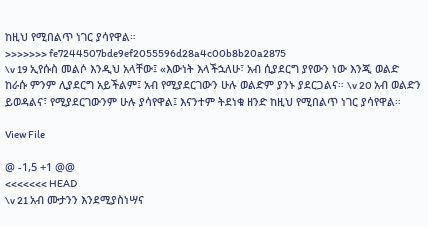ከዚህ የሚበልጥ ነገር ያሳየዋል።
>>>>>>> fe7244507bde9ef2055596d28a4c00b8b20a2875
\v 19 ኢየሱስ መልሶ እንዲህ አላቸው፤ «እውነት እላችኋለሁ፣ አብ ሲያደርግ ያየውን ነው እንጂ ወልድ ከራሱ ምንም ሊያደርግ አይችልም፤ አብ የሚያደርገውን ሁሉ ወልድም ያንኑ ያደርጋልና። \v 20 አብ ወልድን ይወዳልና፣ የሚያደርገውንም ሁሉ ያሳየዋል፤ እናንተም ትደነቁ ዘንድ ከዚህ የሚበልጥ ነገር ያሳየዋል።

View File

@ -1,5 +1 @@
<<<<<<< HEAD
\v 21 አብ ሙታንን እንደሚያስነሣና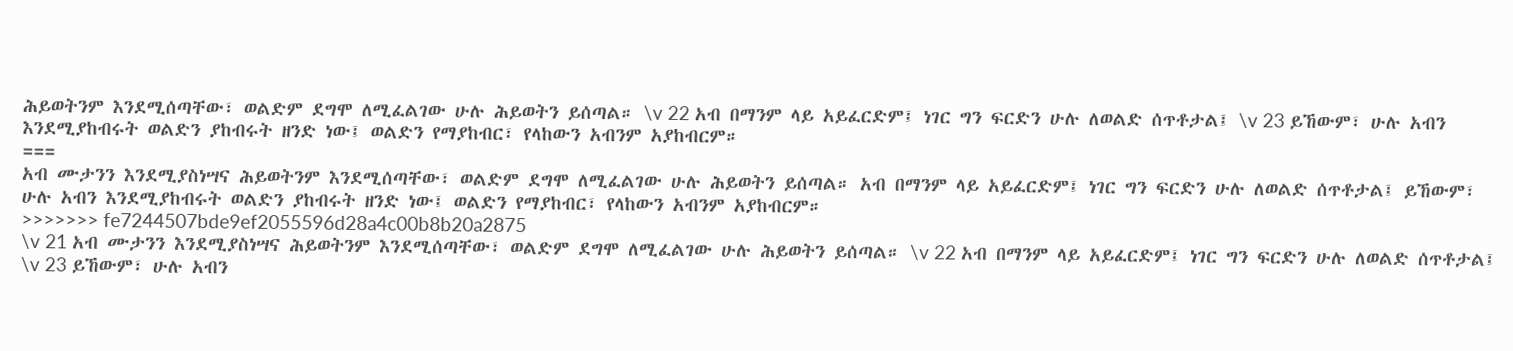ሕይወትንም እንደሚሰጣቸው፣ ወልድም ደግሞ ለሚፈልገው ሁሉ ሕይወትን ይሰጣል። \v 22 አብ በማንም ላይ አይፈርድም፤ ነገር ግን ፍርድን ሁሉ ለወልድ ሰጥቶታል፤ \v 23 ይኸውም፣ ሁሉ አብን እንደሚያከብሩት ወልድን ያከብሩት ዘንድ ነው፤ ወልድን የማያከብር፣ የላከውን አብንም አያከብርም።
===
አብ ሙታንን እንደሚያስነሣና ሕይወትንም እንደሚሰጣቸው፣ ወልድም ደግሞ ለሚፈልገው ሁሉ ሕይወትን ይሰጣል። አብ በማንም ላይ አይፈርድም፤ ነገር ግን ፍርድን ሁሉ ለወልድ ሰጥቶታል፤ ይኸውም፣ ሁሉ አብን እንደሚያከብሩት ወልድን ያከብሩት ዘንድ ነው፤ ወልድን የማያከብር፣ የላከውን አብንም አያከብርም።
>>>>>>> fe7244507bde9ef2055596d28a4c00b8b20a2875
\v 21 አብ ሙታንን እንደሚያስነሣና ሕይወትንም እንደሚሰጣቸው፣ ወልድም ደግሞ ለሚፈልገው ሁሉ ሕይወትን ይሰጣል። \v 22 አብ በማንም ላይ አይፈርድም፤ ነገር ግን ፍርድን ሁሉ ለወልድ ሰጥቶታል፤ \v 23 ይኸውም፣ ሁሉ አብን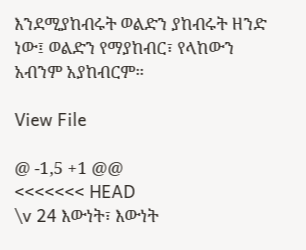እንደሚያከብሩት ወልድን ያከብሩት ዘንድ ነው፤ ወልድን የማያከብር፣ የላከውን አብንም አያከብርም።

View File

@ -1,5 +1 @@
<<<<<<< HEAD
\v 24 እውነት፣ እውነት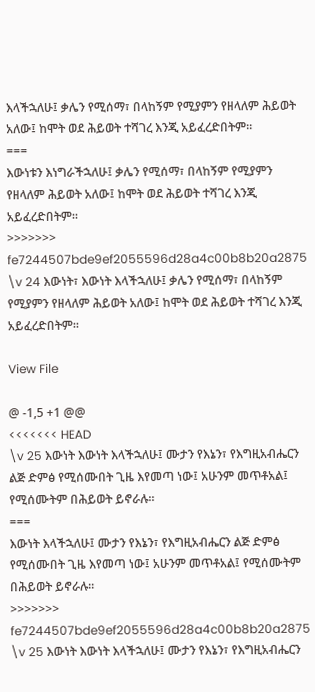እላችኋለሁ፤ ቃሌን የሚሰማ፣ በላከኝም የሚያምን የዘላለም ሕይወት አለው፤ ከሞት ወደ ሕይወት ተሻገረ እንጂ አይፈረድበትም።
===
እውነቱን እነግራችኋለሁ፤ ቃሌን የሚሰማ፣ በላከኝም የሚያምን የዘላለም ሕይወት አለው፤ ከሞት ወደ ሕይወት ተሻገረ እንጂ አይፈረድበትም።
>>>>>>> fe7244507bde9ef2055596d28a4c00b8b20a2875
\v 24 እውነት፣ እውነት እላችኋለሁ፤ ቃሌን የሚሰማ፣ በላከኝም የሚያምን የዘላለም ሕይወት አለው፤ ከሞት ወደ ሕይወት ተሻገረ እንጂ አይፈረድበትም።

View File

@ -1,5 +1 @@
<<<<<<< HEAD
\v 25 እውነት እውነት እላችኋለሁ፤ ሙታን የእኔን፣ የእግዚአብሔርን ልጅ ድምፅ የሚሰሙበት ጊዜ እየመጣ ነው፤ አሁንም መጥቶአል፤ የሚሰሙትም በሕይወት ይኖራሉ።
===
እውነት እላችኋለሁ፤ ሙታን የእኔን፣ የእግዚአብሔርን ልጅ ድምፅ የሚሰሙበት ጊዜ እየመጣ ነው፤ አሁንም መጥቶአል፤ የሚሰሙትም በሕይወት ይኖራሉ።
>>>>>>> fe7244507bde9ef2055596d28a4c00b8b20a2875
\v 25 እውነት እውነት እላችኋለሁ፤ ሙታን የእኔን፣ የእግዚአብሔርን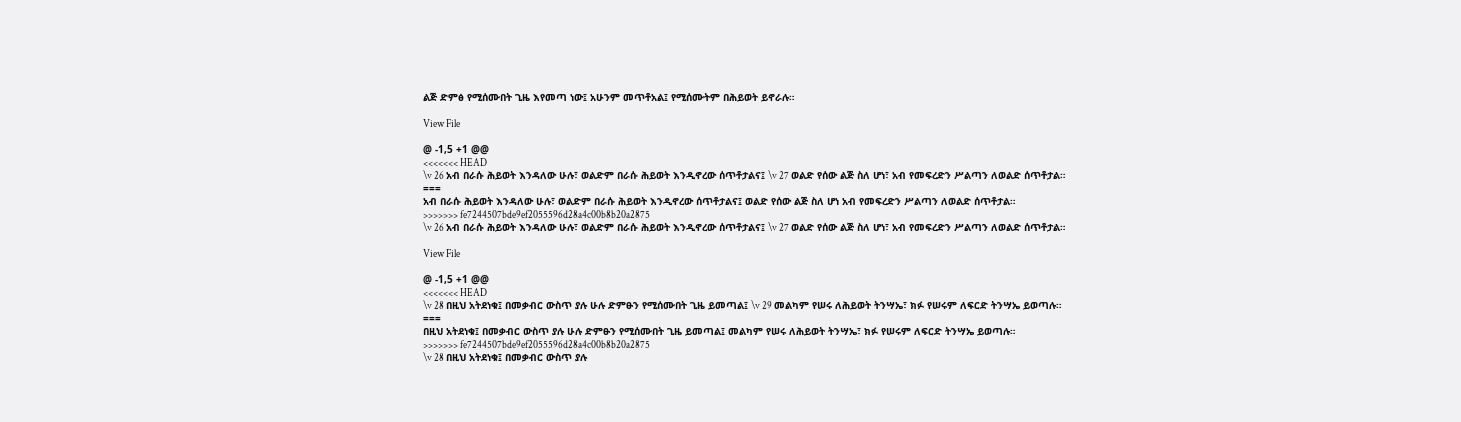ልጅ ድምፅ የሚሰሙበት ጊዜ እየመጣ ነው፤ አሁንም መጥቶአል፤ የሚሰሙትም በሕይወት ይኖራሉ።

View File

@ -1,5 +1 @@
<<<<<<< HEAD
\v 26 አብ በራሱ ሕይወት እንዳለው ሁሉ፣ ወልድም በራሱ ሕይወት እንዲኖረው ሰጥቶታልና፤ \v 27 ወልድ የሰው ልጅ ስለ ሆነ፣ አብ የመፍረድን ሥልጣን ለወልድ ሰጥቶታል።
===
አብ በራሱ ሕይወት እንዳለው ሁሉ፣ ወልድም በራሱ ሕይወት እንዲኖረው ሰጥቶታልና፤ ወልድ የሰው ልጅ ስለ ሆነ አብ የመፍረድን ሥልጣን ለወልድ ሰጥቶታል።
>>>>>>> fe7244507bde9ef2055596d28a4c00b8b20a2875
\v 26 አብ በራሱ ሕይወት እንዳለው ሁሉ፣ ወልድም በራሱ ሕይወት እንዲኖረው ሰጥቶታልና፤ \v 27 ወልድ የሰው ልጅ ስለ ሆነ፣ አብ የመፍረድን ሥልጣን ለወልድ ሰጥቶታል።

View File

@ -1,5 +1 @@
<<<<<<< HEAD
\v 28 በዚህ አትደነቁ፤ በመቃብር ውስጥ ያሉ ሁሉ ድምፁን የሚሰሙበት ጊዜ ይመጣል፤ \v 29 መልካም የሠሩ ለሕይወት ትንሣኤ፣ ክፉ የሠሩም ለፍርድ ትንሣኤ ይወጣሉ።
===
በዚህ አትደነቁ፤ በመቃብር ውስጥ ያሉ ሁሉ ድምፁን የሚሰሙበት ጊዜ ይመጣል፤ መልካም የሠሩ ለሕይወት ትንሣኤ፣ ክፉ የሠሩም ለፍርድ ትንሣኤ ይወጣሉ።
>>>>>>> fe7244507bde9ef2055596d28a4c00b8b20a2875
\v 28 በዚህ አትደነቁ፤ በመቃብር ውስጥ ያሉ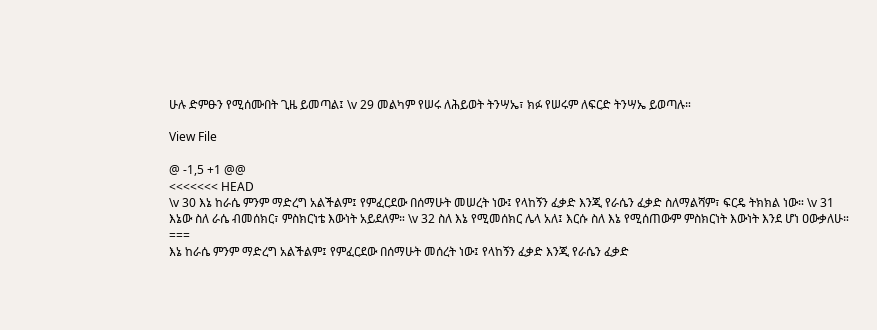ሁሉ ድምፁን የሚሰሙበት ጊዜ ይመጣል፤ \v 29 መልካም የሠሩ ለሕይወት ትንሣኤ፣ ክፉ የሠሩም ለፍርድ ትንሣኤ ይወጣሉ።

View File

@ -1,5 +1 @@
<<<<<<< HEAD
\v 30 እኔ ከራሴ ምንም ማድረግ አልችልም፤ የምፈርደው በሰማሁት መሠረት ነው፤ የላከኝን ፈቃድ እንጂ የራሴን ፈቃድ ስለማልሻም፣ ፍርዴ ትክክል ነው። \v 31 እኔው ስለ ራሴ ብመሰክር፣ ምስክርነቴ እውነት አይደለም። \v 32 ስለ እኔ የሚመሰክር ሌላ አለ፤ እርሱ ስለ እኔ የሚሰጠውም ምስክርነት እውነት እንደ ሆነ ዐውቃለሁ።
===
እኔ ከራሴ ምንም ማድረግ አልችልም፤ የምፈርደው በሰማሁት መሰረት ነው፤ የላከኝን ፈቃድ እንጂ የራሴን ፈቃድ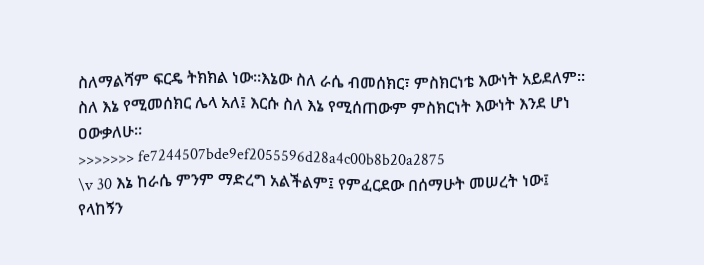ስለማልሻም ፍርዴ ትክክል ነው።እኔው ስለ ራሴ ብመሰክር፣ ምስክርነቴ እውነት አይደለም። ስለ እኔ የሚመሰክር ሌላ አለ፤ እርሱ ስለ እኔ የሚሰጠውም ምስክርነት እውነት እንደ ሆነ ዐውቃለሁ።
>>>>>>> fe7244507bde9ef2055596d28a4c00b8b20a2875
\v 30 እኔ ከራሴ ምንም ማድረግ አልችልም፤ የምፈርደው በሰማሁት መሠረት ነው፤ የላከኝን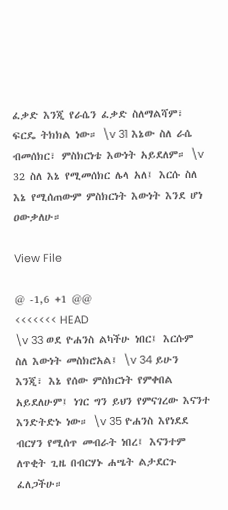ፈቃድ እንጂ የራሴን ፈቃድ ስለማልሻም፣ ፍርዴ ትክክል ነው። \v 31 እኔው ስለ ራሴ ብመሰክር፣ ምስክርነቴ እውነት አይደለም። \v 32 ስለ እኔ የሚመሰክር ሌላ አለ፤ እርሱ ስለ እኔ የሚሰጠውም ምስክርነት እውነት እንደ ሆነ ዐውቃለሁ።

View File

@ -1,6 +1 @@
<<<<<<< HEAD
\v 33 ወደ ዮሐንስ ልካችሁ ነበር፤ እርሱም ስለ እውነት መስክሮአል፤ \v 34 ይሁን እንጂ፣ እኔ የሰው ምስክርነት የምቀበል አይደለሁም፤ ነገር ግን ይህን የምናገረው እናንተ እንድትድኑ ነው። \v 35 ዮሐንስ እየነደደ ብርሃን የሚሰጥ መብራት ነበረ፤ እናንተም ለጥቂት ጊዜ በብርሃኑ ሐሤት ልታደርጉ ፈለጋችሁ።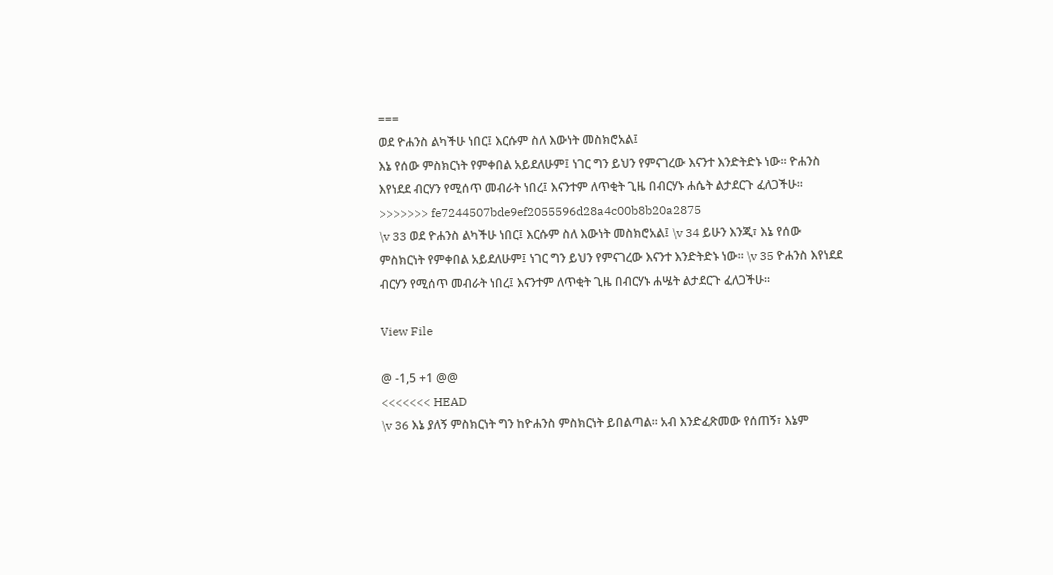===
ወደ ዮሐንስ ልካችሁ ነበር፤ እርሱም ስለ እውነት መስክሮአል፤
እኔ የሰው ምስክርነት የምቀበል አይደለሁም፤ ነገር ግን ይህን የምናገረው እናንተ እንድትድኑ ነው። ዮሐንስ እየነደደ ብርሃን የሚሰጥ መብራት ነበረ፤ እናንተም ለጥቂት ጊዜ በብርሃኑ ሐሴት ልታደርጉ ፈለጋችሁ።
>>>>>>> fe7244507bde9ef2055596d28a4c00b8b20a2875
\v 33 ወደ ዮሐንስ ልካችሁ ነበር፤ እርሱም ስለ እውነት መስክሮአል፤ \v 34 ይሁን እንጂ፣ እኔ የሰው ምስክርነት የምቀበል አይደለሁም፤ ነገር ግን ይህን የምናገረው እናንተ እንድትድኑ ነው። \v 35 ዮሐንስ እየነደደ ብርሃን የሚሰጥ መብራት ነበረ፤ እናንተም ለጥቂት ጊዜ በብርሃኑ ሐሤት ልታደርጉ ፈለጋችሁ።

View File

@ -1,5 +1 @@
<<<<<<< HEAD
\v 36 እኔ ያለኝ ምስክርነት ግን ከዮሐንስ ምስክርነት ይበልጣል፡፡ አብ እንድፈጽመው የሰጠኝ፣ እኔም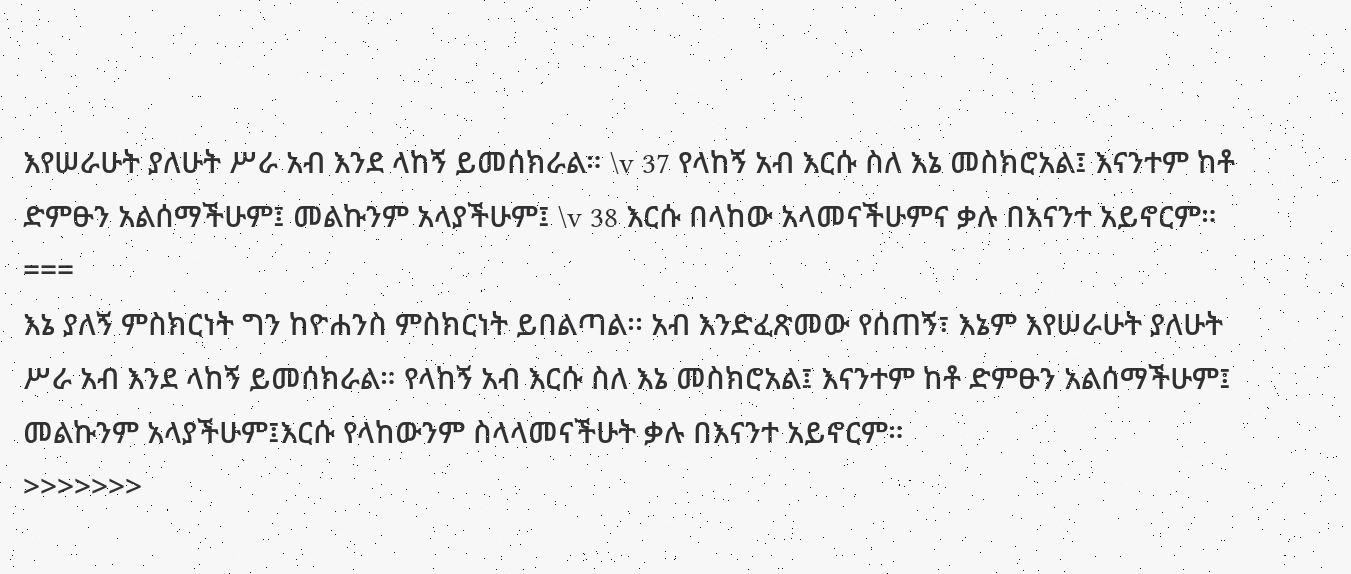እየሠራሁት ያለሁት ሥራ አብ እንደ ላከኝ ይመሰክራል። \v 37 የላከኝ አብ እርሱ ስለ እኔ መስክሮአል፤ እናንተም ከቶ ድምፁን አልሰማችሁም፤ መልኩንም አላያችሁም፤ \v 38 እርሱ በላከው አላመናችሁምና ቃሉ በእናንተ አይኖርም።
===
እኔ ያለኝ ምስክርነት ግን ከዮሐንስ ምስክርነት ይበልጣል፡፡ አብ እንድፈጽመው የሰጠኝ፣ እኔም እየሠራሁት ያለሁት ሥራ አብ እንደ ላከኝ ይመሰክራል። የላከኝ አብ እርሱ ስለ እኔ መስክሮአል፤ እናንተም ከቶ ድምፁን አልሰማችሁም፤ መልኩንም አላያችሁም፤እርሱ የላከውንም ስላላመናችሁት ቃሉ በእናንተ አይኖርም።
>>>>>>>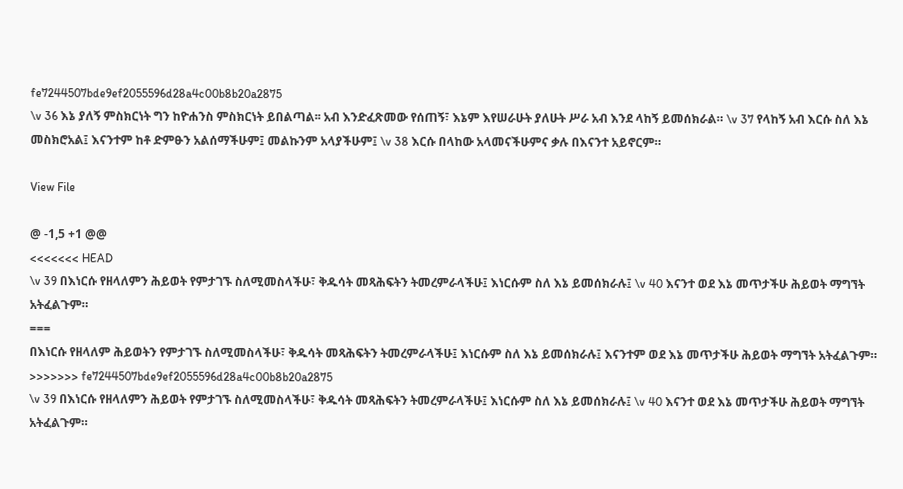fe7244507bde9ef2055596d28a4c00b8b20a2875
\v 36 እኔ ያለኝ ምስክርነት ግን ከዮሐንስ ምስክርነት ይበልጣል፡፡ አብ እንድፈጽመው የሰጠኝ፣ እኔም እየሠራሁት ያለሁት ሥራ አብ እንደ ላከኝ ይመሰክራል። \v 37 የላከኝ አብ እርሱ ስለ እኔ መስክሮአል፤ እናንተም ከቶ ድምፁን አልሰማችሁም፤ መልኩንም አላያችሁም፤ \v 38 እርሱ በላከው አላመናችሁምና ቃሉ በእናንተ አይኖርም።

View File

@ -1,5 +1 @@
<<<<<<< HEAD
\v 39 በእነርሱ የዘላለምን ሕይወት የምታገኙ ስለሚመስላችሁ፣ ቅዱሳት መጻሕፍትን ትመረምራላችሁ፤ እነርሱም ስለ እኔ ይመሰክራሉ፤ \v 40 እናንተ ወደ እኔ መጥታችሁ ሕይወት ማግኘት አትፈልጉም።
===
በእነርሱ የዘላለም ሕይወትን የምታገኙ ስለሚመስላችሁ፣ ቅዱሳት መጻሕፍትን ትመረምራላችሁ፤ እነርሱም ስለ እኔ ይመሰክራሉ፤ እናንተም ወደ እኔ መጥታችሁ ሕይወት ማግኘት አትፈልጉም።
>>>>>>> fe7244507bde9ef2055596d28a4c00b8b20a2875
\v 39 በእነርሱ የዘላለምን ሕይወት የምታገኙ ስለሚመስላችሁ፣ ቅዱሳት መጻሕፍትን ትመረምራላችሁ፤ እነርሱም ስለ እኔ ይመሰክራሉ፤ \v 40 እናንተ ወደ እኔ መጥታችሁ ሕይወት ማግኘት አትፈልጉም።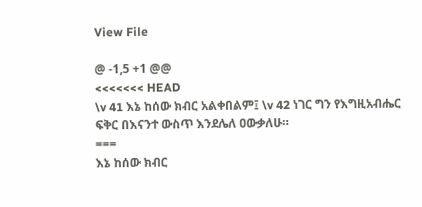View File

@ -1,5 +1 @@
<<<<<<< HEAD
\v 41 እኔ ከሰው ክብር አልቀበልም፤ \v 42 ነገር ግን የእግዚአብሔር ፍቅር በእናንተ ውስጥ እንደሌለ ዐውቃለሁ።
===
እኔ ከሰው ክብር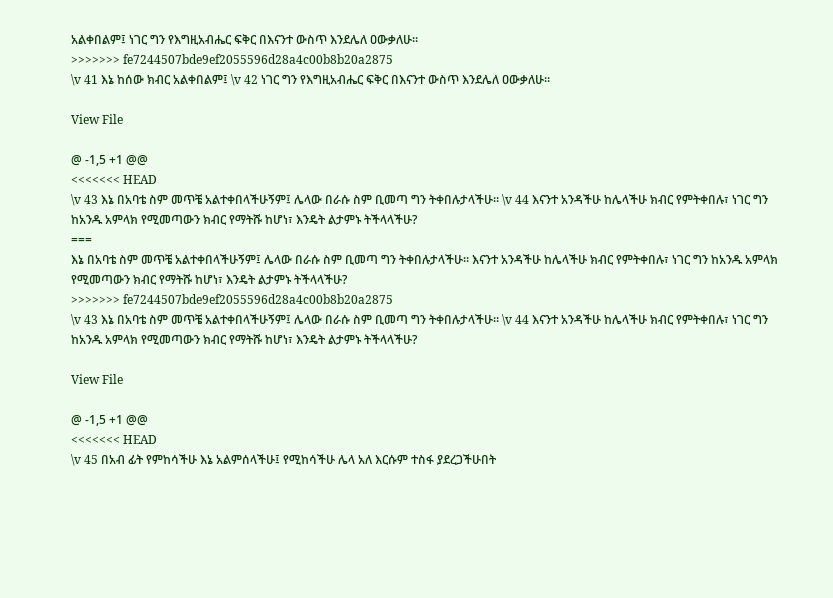አልቀበልም፤ ነገር ግን የእግዚአብሔር ፍቅር በእናንተ ውስጥ እንደሌለ ዐውቃለሁ።
>>>>>>> fe7244507bde9ef2055596d28a4c00b8b20a2875
\v 41 እኔ ከሰው ክብር አልቀበልም፤ \v 42 ነገር ግን የእግዚአብሔር ፍቅር በእናንተ ውስጥ እንደሌለ ዐውቃለሁ።

View File

@ -1,5 +1 @@
<<<<<<< HEAD
\v 43 እኔ በአባቴ ስም መጥቼ አልተቀበላችሁኝም፤ ሌላው በራሱ ስም ቢመጣ ግን ትቀበሉታላችሁ። \v 44 እናንተ አንዳችሁ ከሌላችሁ ክብር የምትቀበሉ፣ ነገር ግን ከአንዱ አምላክ የሚመጣውን ክብር የማትሹ ከሆነ፣ እንዴት ልታምኑ ትችላላችሁ?
===
እኔ በአባቴ ስም መጥቼ አልተቀበላችሁኝም፤ ሌላው በራሱ ስም ቢመጣ ግን ትቀበሉታላችሁ። እናንተ አንዳችሁ ከሌላችሁ ክብር የምትቀበሉ፣ ነገር ግን ከአንዱ አምላክ የሚመጣውን ክብር የማትሹ ከሆነ፣ እንዴት ልታምኑ ትችላላችሁ?
>>>>>>> fe7244507bde9ef2055596d28a4c00b8b20a2875
\v 43 እኔ በአባቴ ስም መጥቼ አልተቀበላችሁኝም፤ ሌላው በራሱ ስም ቢመጣ ግን ትቀበሉታላችሁ። \v 44 እናንተ አንዳችሁ ከሌላችሁ ክብር የምትቀበሉ፣ ነገር ግን ከአንዱ አምላክ የሚመጣውን ክብር የማትሹ ከሆነ፣ እንዴት ልታምኑ ትችላላችሁ?

View File

@ -1,5 +1 @@
<<<<<<< HEAD
\v 45 በአብ ፊት የምከሳችሁ እኔ አልምሰላችሁ፤ የሚከሳችሁ ሌላ አለ እርሱም ተስፋ ያደረጋችሁበት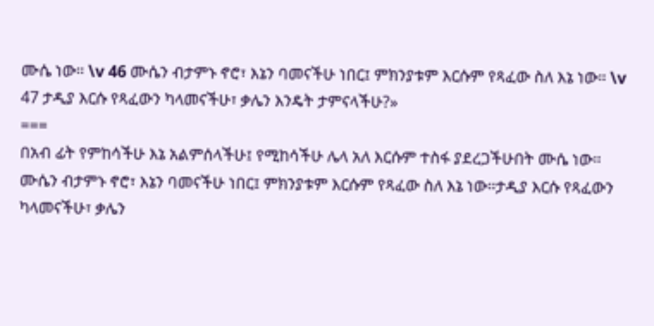ሙሴ ነው። \v 46 ሙሴን ብታምኑ ኖሮ፣ እኔን ባመናችሁ ነበር፤ ምክንያቱም እርሱም የጻፈው ስለ እኔ ነው። \v 47 ታዲያ እርሱ የጻፈውን ካላመናችሁ፣ ቃሌን እንዴት ታምናላችሁ?»
===
በአብ ፊት የምከሳችሁ እኔ አልምሰላችሁ፤ የሚከሳችሁ ሌላ አለ እርሱም ተስፋ ያደረጋችሁበት ሙሴ ነው። ሙሴን ብታምኑ ኖሮ፣ እኔን ባመናችሁ ነበር፤ ምክንያቱም እርሱም የጻፈው ስለ እኔ ነው።ታዲያ እርሱ የጻፈውን ካላመናችሁ፣ ቃሌን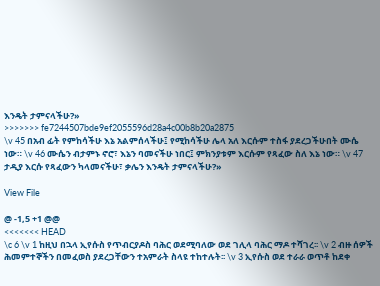እንዴት ታምናላችሁ?»
>>>>>>> fe7244507bde9ef2055596d28a4c00b8b20a2875
\v 45 በአብ ፊት የምከሳችሁ እኔ አልምሰላችሁ፤ የሚከሳችሁ ሌላ አለ እርሱም ተስፋ ያደረጋችሁበት ሙሴ ነው። \v 46 ሙሴን ብታምኑ ኖሮ፣ እኔን ባመናችሁ ነበር፤ ምክንያቱም እርሱም የጻፈው ስለ እኔ ነው። \v 47 ታዲያ እርሱ የጻፈውን ካላመናችሁ፣ ቃሌን እንዴት ታምናላችሁ?»

View File

@ -1,5 +1 @@
<<<<<<< HEAD
\c 6 \v 1 ከዚህ በኋላ ኢየሱስ የጥብርያዶስ ባሕር ወደሚባለው ወደ ገሊላ ባሕር ማዶ ተሻገረ፡፡ \v 2 ብዙ ሰዎች ሕመምተኞችን በመፈወስ ያደረጋቸውን ተአምራት ስላዩ ተከተሉት፡፡ \v 3 ኢየሱስ ወደ ተራራ ወጥቶ ከደቀ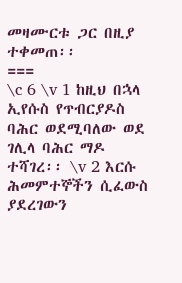መዛሙርቱ ጋር በዚያ ተቀመጠ፡፡
===
\c 6 \v 1 ከዚህ በኋላ ኢየሱስ የጥብርያዶስ ባሕር ወደሚባለው ወደ ገሊላ ባሕር ማዶ ተሻገረ፡፡ \v 2 እርሱ ሕመምተኞችን ሲፈውስ ያደረገውን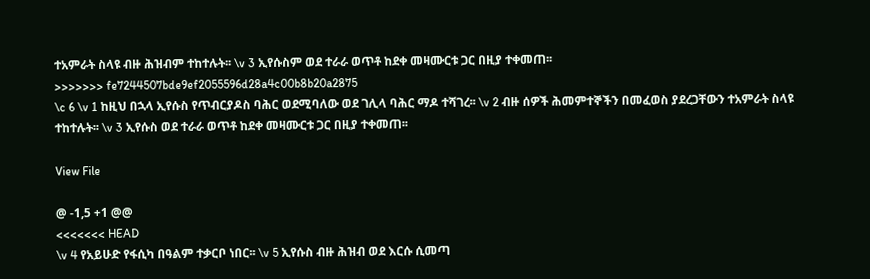ተአምራት ስላዩ ብዙ ሕዝብም ተከተሉት፡፡ \v 3 ኢየሱስም ወደ ተራራ ወጥቶ ከደቀ መዛሙርቱ ጋር በዚያ ተቀመጠ፡፡
>>>>>>> fe7244507bde9ef2055596d28a4c00b8b20a2875
\c 6 \v 1 ከዚህ በኋላ ኢየሱስ የጥብርያዶስ ባሕር ወደሚባለው ወደ ገሊላ ባሕር ማዶ ተሻገረ፡፡ \v 2 ብዙ ሰዎች ሕመምተኞችን በመፈወስ ያደረጋቸውን ተአምራት ስላዩ ተከተሉት፡፡ \v 3 ኢየሱስ ወደ ተራራ ወጥቶ ከደቀ መዛሙርቱ ጋር በዚያ ተቀመጠ፡፡

View File

@ -1,5 +1 @@
<<<<<<< HEAD
\v 4 የአይሁድ የፋሲካ በዓልም ተቃርቦ ነበር፡፡ \v 5 ኢየሱስ ብዙ ሕዝብ ወደ እርሱ ሲመጣ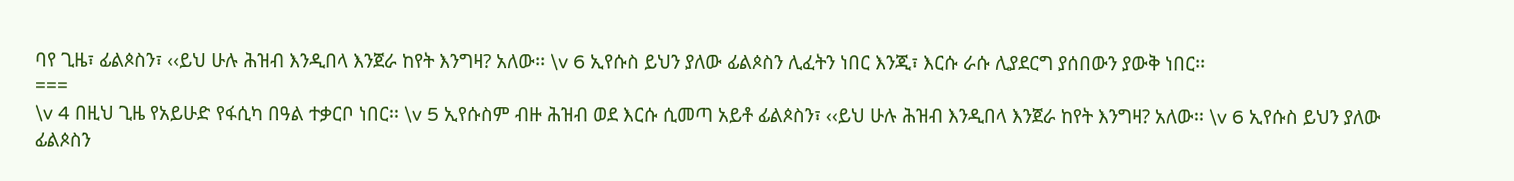ባየ ጊዜ፣ ፊልጶስን፣ ‹‹ይህ ሁሉ ሕዝብ እንዲበላ እንጀራ ከየት እንግዛ? አለው፡፡ \v 6 ኢየሱስ ይህን ያለው ፊልጶስን ሊፈትን ነበር እንጂ፣ እርሱ ራሱ ሊያደርግ ያሰበውን ያውቅ ነበር፡፡
===
\v 4 በዚህ ጊዜ የአይሁድ የፋሲካ በዓል ተቃርቦ ነበር፡፡ \v 5 ኢየሱስም ብዙ ሕዝብ ወደ እርሱ ሲመጣ አይቶ ፊልጶስን፣ ‹‹ይህ ሁሉ ሕዝብ እንዲበላ እንጀራ ከየት እንግዛ? አለው፡፡ \v 6 ኢየሱስ ይህን ያለው ፊልጶስን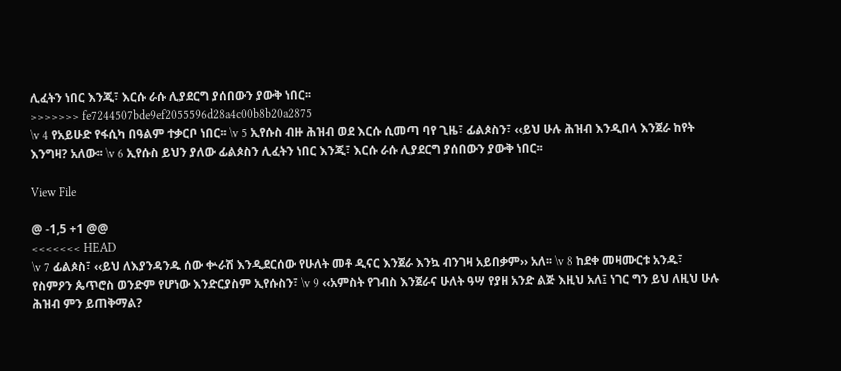ሊፈትን ነበር እንጂ፣ እርሱ ራሱ ሊያደርግ ያሰበውን ያውቅ ነበር፡፡
>>>>>>> fe7244507bde9ef2055596d28a4c00b8b20a2875
\v 4 የአይሁድ የፋሲካ በዓልም ተቃርቦ ነበር፡፡ \v 5 ኢየሱስ ብዙ ሕዝብ ወደ እርሱ ሲመጣ ባየ ጊዜ፣ ፊልጶስን፣ ‹‹ይህ ሁሉ ሕዝብ እንዲበላ እንጀራ ከየት እንግዛ? አለው፡፡ \v 6 ኢየሱስ ይህን ያለው ፊልጶስን ሊፈትን ነበር እንጂ፣ እርሱ ራሱ ሊያደርግ ያሰበውን ያውቅ ነበር፡፡

View File

@ -1,5 +1 @@
<<<<<<< HEAD
\v 7 ፊልጶስ፣ ‹‹ይህ ለእያንዳንዱ ሰው ቍራሽ እንዲደርሰው የሁለት መቶ ዲናር እንጀራ እንኳ ብንገዛ አይበቃም›› አለ፡፡ \v 8 ከደቀ መዛሙርቱ አንዱ፣ የስምዖን ጴጥሮስ ወንድም የሆነው እንድርያስም ኢየሱስን፣ \v 9 ‹‹አምስት የገብስ እንጀራና ሁለት ዓሣ የያዘ አንድ ልጅ እዚህ አለ፤ ነገር ግን ይህ ለዚህ ሁሉ ሕዝብ ምን ይጠቅማል?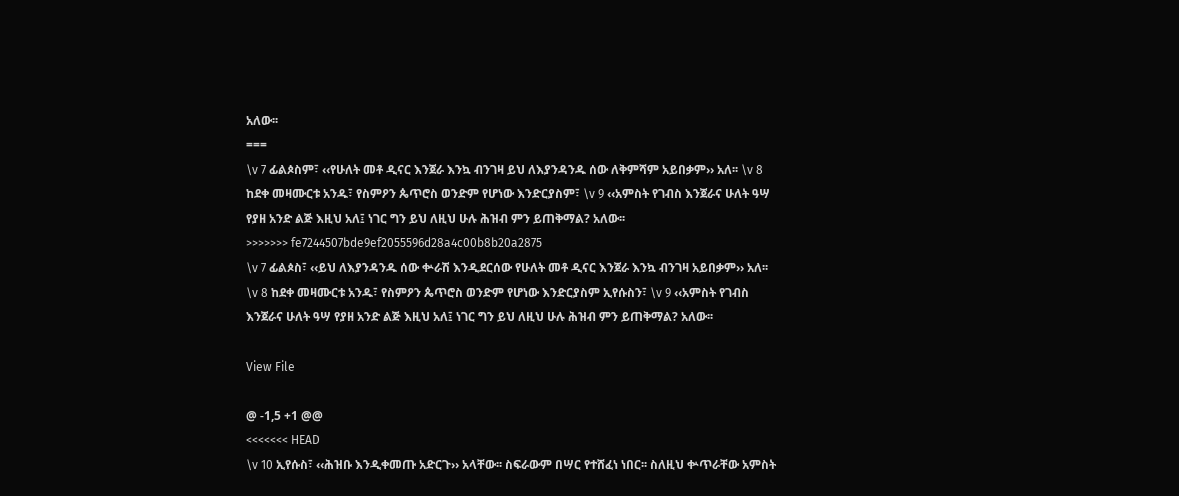አለው፡፡
===
\v 7 ፊልጶስም፣ ‹‹የሁለት መቶ ዲናር እንጀራ እንኳ ብንገዛ ይህ ለእያንዳንዱ ሰው ለቅምሻም አይበቃም›› አለ፡፡ \v 8 ከደቀ መዛሙርቱ አንዱ፣ የስምዖን ጴጥሮስ ወንድም የሆነው እንድርያስም፣ \v 9 ‹‹አምስት የገብስ እንጀራና ሁለት ዓሣ የያዘ አንድ ልጅ እዚህ አለ፤ ነገር ግን ይህ ለዚህ ሁሉ ሕዝብ ምን ይጠቅማል? አለው፡፡
>>>>>>> fe7244507bde9ef2055596d28a4c00b8b20a2875
\v 7 ፊልጶስ፣ ‹‹ይህ ለእያንዳንዱ ሰው ቍራሽ እንዲደርሰው የሁለት መቶ ዲናር እንጀራ እንኳ ብንገዛ አይበቃም›› አለ፡፡ \v 8 ከደቀ መዛሙርቱ አንዱ፣ የስምዖን ጴጥሮስ ወንድም የሆነው እንድርያስም ኢየሱስን፣ \v 9 ‹‹አምስት የገብስ እንጀራና ሁለት ዓሣ የያዘ አንድ ልጅ እዚህ አለ፤ ነገር ግን ይህ ለዚህ ሁሉ ሕዝብ ምን ይጠቅማል? አለው፡፡

View File

@ -1,5 +1 @@
<<<<<<< HEAD
\v 10 ኢየሱስ፣ ‹‹ሕዝቡ እንዲቀመጡ አድርጉ›› አላቸው፡፡ ስፍራውም በሣር የተሸፈነ ነበር፡፡ ስለዚህ ቍጥራቸው አምስት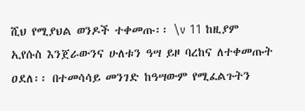ሺህ የሚያህል ወንዶች ተቀመጡ፡፡ \v 11 ከዚያም ኢየሱስ እንጀራውንና ሁለቱን ዓሣ ይዞ ባረከና ለተቀመጡት ዐደለ፡፡ በተመሳሳይ መንገድ ከዓሣውም የሚፈልጉትን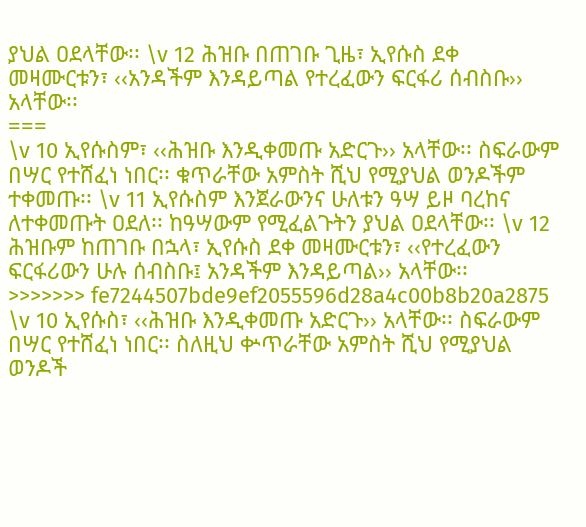ያህል ዐደላቸው፡፡ \v 12 ሕዝቡ በጠገቡ ጊዜ፣ ኢየሱስ ደቀ መዛሙርቱን፣ ‹‹አንዳችም እንዳይጣል የተረፈውን ፍርፋሪ ሰብስቡ›› አላቸው፡፡
===
\v 10 ኢየሱስም፣ ‹‹ሕዝቡ እንዲቀመጡ አድርጉ›› አላቸው፡፡ ስፍራውም በሣር የተሸፈነ ነበር፡፡ ቁጥራቸው አምስት ሺህ የሚያህል ወንዶችም ተቀመጡ፡፡ \v 11 ኢየሱስም እንጀራውንና ሁለቱን ዓሣ ይዞ ባረከና ለተቀመጡት ዐደለ፡፡ ከዓሣውም የሚፈልጉትን ያህል ዐደላቸው፡፡ \v 12 ሕዝቡም ከጠገቡ በኋላ፣ ኢየሱስ ደቀ መዛሙርቱን፣ ‹‹የተረፈውን ፍርፋሪውን ሁሉ ሰብስቡ፤ አንዳችም እንዳይጣል›› አላቸው፡፡
>>>>>>> fe7244507bde9ef2055596d28a4c00b8b20a2875
\v 10 ኢየሱስ፣ ‹‹ሕዝቡ እንዲቀመጡ አድርጉ›› አላቸው፡፡ ስፍራውም በሣር የተሸፈነ ነበር፡፡ ስለዚህ ቍጥራቸው አምስት ሺህ የሚያህል ወንዶች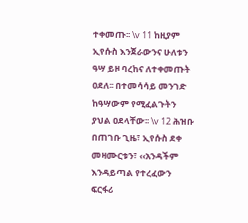ተቀመጡ፡፡ \v 11 ከዚያም ኢየሱስ እንጀራውንና ሁለቱን ዓሣ ይዞ ባረከና ለተቀመጡት ዐደለ፡፡ በተመሳሳይ መንገድ ከዓሣውም የሚፈልጉትን ያህል ዐደላቸው፡፡ \v 12 ሕዝቡ በጠገቡ ጊዜ፣ ኢየሱስ ደቀ መዛሙርቱን፣ ‹‹አንዳችም እንዳይጣል የተረፈውን ፍርፋሪ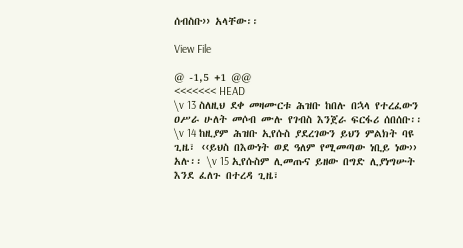ሰብስቡ›› አላቸው፡፡

View File

@ -1,5 +1 @@
<<<<<<< HEAD
\v 13 ስለዚህ ደቀ መዛሙርቱ ሕዝቡ ከበሉ በኋላ የተረፈውን ዐሥራ ሁለት መሶብ ሙሉ የገብስ እንጀራ ፍርፋሪ ሰበሰቡ፡፡ \v 14 ከዚያም ሕዝቡ ኢየሱስ ያደረገውን ይህን ምልክት ባዩ ጊዜ፣ ‹‹ይህስ በእውነት ወደ ዓለም የሚመጣው ነቢይ ነው›› አሉ፡፡ \v 15 ኢየሱስም ሊመጡና ይዘው በግድ ሊያነግሡት እንደ ፈለጉ በተረዳ ጊዜ፣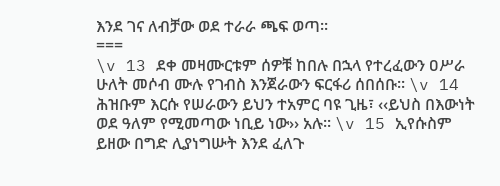እንደ ገና ለብቻው ወደ ተራራ ጫፍ ወጣ፡፡
===
\v 13 ደቀ መዛሙርቱም ሰዎቹ ከበሉ በኋላ የተረፈውን ዐሥራ ሁለት መሶብ ሙሉ የገብስ እንጀራውን ፍርፋሪ ሰበሰቡ፡፡ \v 14 ሕዝቡም እርሱ የሠራውን ይህን ተአምር ባዩ ጊዜ፣ ‹‹ይህስ በእውነት ወደ ዓለም የሚመጣው ነቢይ ነው›› አሉ፡፡ \v 15 ኢየሱስም ይዘው በግድ ሊያነግሡት እንደ ፈለጉ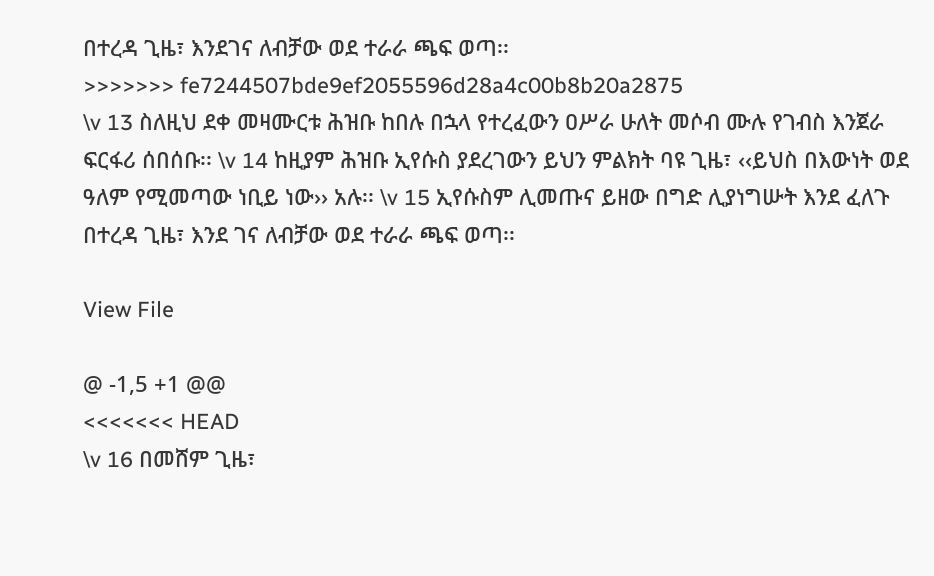በተረዳ ጊዜ፣ እንደገና ለብቻው ወደ ተራራ ጫፍ ወጣ፡፡
>>>>>>> fe7244507bde9ef2055596d28a4c00b8b20a2875
\v 13 ስለዚህ ደቀ መዛሙርቱ ሕዝቡ ከበሉ በኋላ የተረፈውን ዐሥራ ሁለት መሶብ ሙሉ የገብስ እንጀራ ፍርፋሪ ሰበሰቡ፡፡ \v 14 ከዚያም ሕዝቡ ኢየሱስ ያደረገውን ይህን ምልክት ባዩ ጊዜ፣ ‹‹ይህስ በእውነት ወደ ዓለም የሚመጣው ነቢይ ነው›› አሉ፡፡ \v 15 ኢየሱስም ሊመጡና ይዘው በግድ ሊያነግሡት እንደ ፈለጉ በተረዳ ጊዜ፣ እንደ ገና ለብቻው ወደ ተራራ ጫፍ ወጣ፡፡

View File

@ -1,5 +1 @@
<<<<<<< HEAD
\v 16 በመሸም ጊዜ፣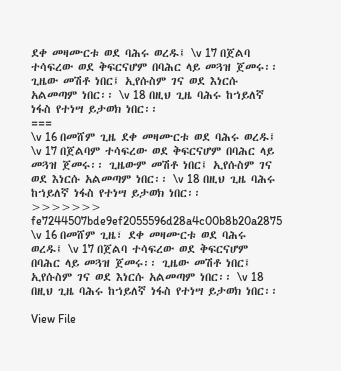ደቀ መዛሙርቱ ወደ ባሕሩ ወረዱ፤ \v 17 በጀልባ ተሳፍረው ወደ ቅፍርናሆም በባሕር ላይ መጓዝ ጀመሩ፡፡ ጊዜው መሽቶ ነበር፤ ኢየሱስም ገና ወደ እነርሱ አልመጣም ነበር፡፡ \v 18 በዚህ ጊዜ ባሕሩ ከኀይለኛ ነፋስ የተነሣ ይታወክ ነበር፡፡
===
\v 16 በመሸም ጊዜ ደቀ መዛሙርቱ ወደ ባሕሩ ወረዱ፤ \v 17 በጀልባም ተሳፍረው ወደ ቅፍርናሆም በባሕር ላይ መጓዝ ጀመሩ፡፡ ጊዜውም መሽቶ ነበር፤ ኢየሱስም ገና ወደ እነርሱ አልመጣም ነበር፡፡ \v 18 በዚህ ጊዜ ባሕሩ ከኀይለኛ ነፋስ የተነሣ ይታወክ ነበር፡፡
>>>>>>> fe7244507bde9ef2055596d28a4c00b8b20a2875
\v 16 በመሸም ጊዜ፣ ደቀ መዛሙርቱ ወደ ባሕሩ ወረዱ፤ \v 17 በጀልባ ተሳፍረው ወደ ቅፍርናሆም በባሕር ላይ መጓዝ ጀመሩ፡፡ ጊዜው መሽቶ ነበር፤ ኢየሱስም ገና ወደ እነርሱ አልመጣም ነበር፡፡ \v 18 በዚህ ጊዜ ባሕሩ ከኀይለኛ ነፋስ የተነሣ ይታወክ ነበር፡፡

View File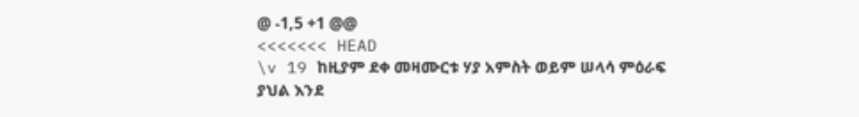@ -1,5 +1 @@
<<<<<<< HEAD
\v 19 ከዚያም ደቀ መዛሙርቱ ሃያ አምስት ወይም ሠላሳ ምዕራፍ ያህል እንደ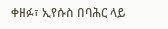ቀዘፉ፣ ኢየሱስ በባሕር ላይ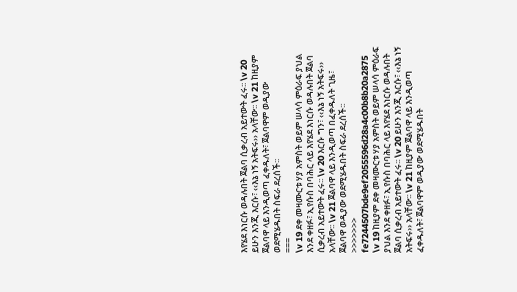እየሄደ እነርሱ ወዳሉበት ጀልባ ሲቃረብ አይተውት ፈሩ፡፡ \v 20 ይሁን እንጂ እርሱ፣ ‹‹እኔ ነኝ አትፍሩ›› አላቸው፡፡ \v 21 ከዚያም ጀልባዋ ላይ እንዲወጣ ፈቀዱለት፣ ጀልባዋም ወዲያው ወደሚሄዱበት ስፍራ ደረሰች፡፡
===
\v 19 ደቀ መዛሙርቱ ሃያ አምስት ወይም ሠላሳ ምዕራፍ ያህል እንደ ቀዘፉ፣ ኢየሱስ በባሕር ላይ እየሄደ እነርሱ ወዳሉበት ጀልባ ሲቃረብ አይተውት ፈሩ፡፡ \v 20 እርሱ ግን፣ ‹‹እኔ ነኝ አትፍሩ›› አላቸው፡፡ \v 21 ጀልባዋ ላይ እንዲወጣ በፈቀዱለት ጊዜ፣ ጀልባዋ ወዲያው ወደሚሄዱበት ስፍራ ደረሰች፡፡
>>>>>>> fe7244507bde9ef2055596d28a4c00b8b20a2875
\v 19 ከዚያም ደቀ መዛሙርቱ ሃያ አምስት ወይም ሠላሳ ምዕራፍ ያህል እንደ ቀዘፉ፣ ኢየሱስ በባሕር ላይ እየሄደ እነርሱ ወዳሉበት ጀልባ ሲቃረብ አይተውት ፈሩ፡፡ \v 20 ይሁን እንጂ እርሱ፣ ‹‹እኔ ነኝ አትፍሩ›› አላቸው፡፡ \v 21 ከዚያም ጀልባዋ ላይ እንዲወጣ ፈቀዱለት፣ ጀልባዋም ወዲያው ወደሚሄዱበት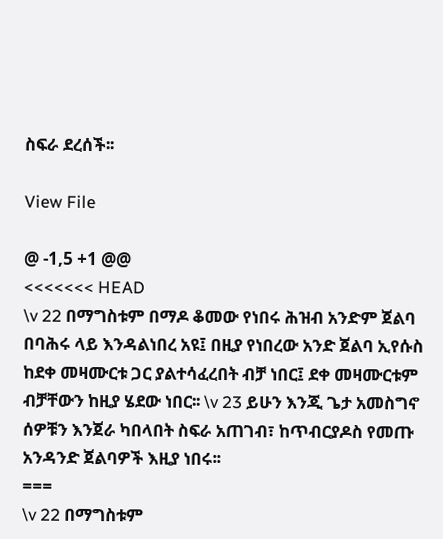ስፍራ ደረሰች፡፡

View File

@ -1,5 +1 @@
<<<<<<< HEAD
\v 22 በማግስቱም በማዶ ቆመው የነበሩ ሕዝብ አንድም ጀልባ በባሕሩ ላይ እንዳልነበረ አዩ፤ በዚያ የነበረው አንድ ጀልባ ኢየሱስ ከደቀ መዛሙርቱ ጋር ያልተሳፈረበት ብቻ ነበር፤ ደቀ መዛሙርቱም ብቻቸውን ከዚያ ሄደው ነበር፡፡ \v 23 ይሁን እንጂ ጌታ አመስግኖ ሰዎቹን እንጀራ ካበላበት ስፍራ አጠገብ፣ ከጥብርያዶስ የመጡ አንዳንድ ጀልባዎች እዚያ ነበሩ፡፡
===
\v 22 በማግስቱም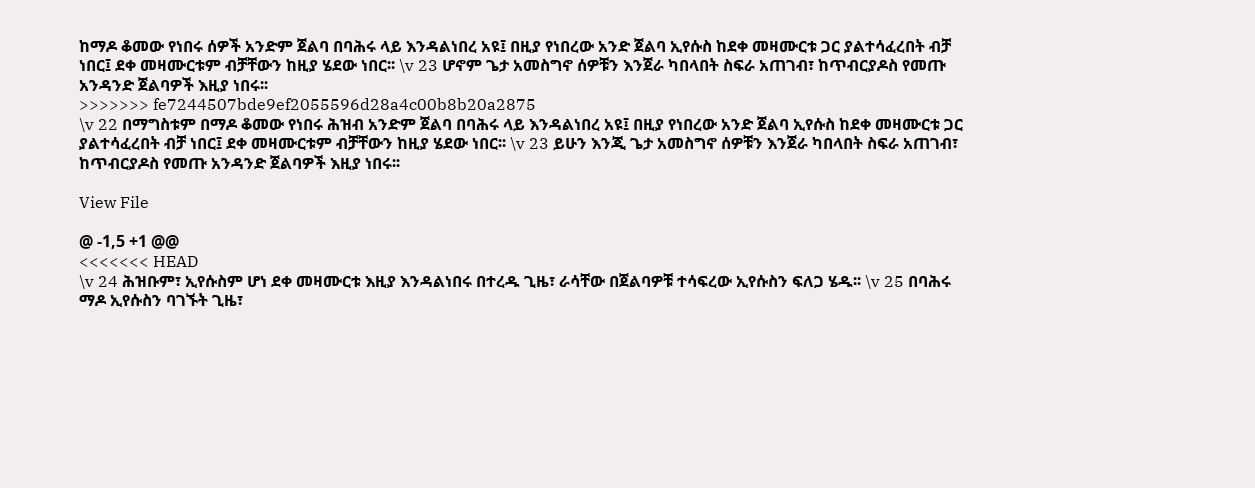ከማዶ ቆመው የነበሩ ሰዎች አንድም ጀልባ በባሕሩ ላይ እንዳልነበረ አዩ፤ በዚያ የነበረው አንድ ጀልባ ኢየሱስ ከደቀ መዛሙርቱ ጋር ያልተሳፈረበት ብቻ ነበር፤ ደቀ መዛሙርቱም ብቻቸውን ከዚያ ሄደው ነበር፡፡ \v 23 ሆኖም ጌታ አመስግኖ ሰዎቹን እንጀራ ካበላበት ስፍራ አጠገብ፣ ከጥብርያዶስ የመጡ አንዳንድ ጀልባዎች እዚያ ነበሩ፡፡
>>>>>>> fe7244507bde9ef2055596d28a4c00b8b20a2875
\v 22 በማግስቱም በማዶ ቆመው የነበሩ ሕዝብ አንድም ጀልባ በባሕሩ ላይ እንዳልነበረ አዩ፤ በዚያ የነበረው አንድ ጀልባ ኢየሱስ ከደቀ መዛሙርቱ ጋር ያልተሳፈረበት ብቻ ነበር፤ ደቀ መዛሙርቱም ብቻቸውን ከዚያ ሄደው ነበር፡፡ \v 23 ይሁን እንጂ ጌታ አመስግኖ ሰዎቹን እንጀራ ካበላበት ስፍራ አጠገብ፣ ከጥብርያዶስ የመጡ አንዳንድ ጀልባዎች እዚያ ነበሩ፡፡

View File

@ -1,5 +1 @@
<<<<<<< HEAD
\v 24 ሕዝቡም፣ ኢየሱስም ሆነ ደቀ መዛሙርቱ እዚያ እንዳልነበሩ በተረዱ ጊዜ፣ ራሳቸው በጀልባዎቹ ተሳፍረው ኢየሱስን ፍለጋ ሄዱ፡፡ \v 25 በባሕሩ ማዶ ኢየሱስን ባገኙት ጊዜ፣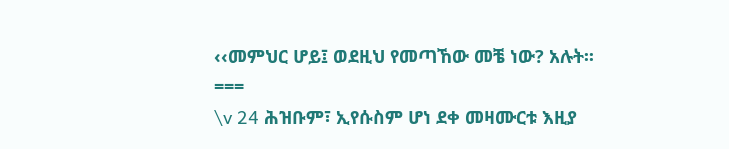‹‹መምህር ሆይ፤ ወደዚህ የመጣኸው መቼ ነው? አሉት፡፡
===
\v 24 ሕዝቡም፣ ኢየሱስም ሆነ ደቀ መዛሙርቱ እዚያ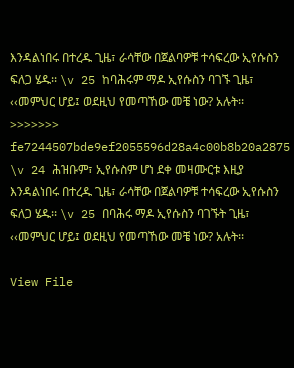እንዳልነበሩ በተረዱ ጊዜ፣ ራሳቸው በጀልባዎቹ ተሳፍረው ኢየሱስን ፍለጋ ሄዱ፡፡ \v 25 ከባሕሩም ማዶ ኢየሱስን ባገኙ ጊዜ፣ ‹‹መምህር ሆይ፤ ወደዚህ የመጣኸው መቼ ነው? አሉት፡፡
>>>>>>> fe7244507bde9ef2055596d28a4c00b8b20a2875
\v 24 ሕዝቡም፣ ኢየሱስም ሆነ ደቀ መዛሙርቱ እዚያ እንዳልነበሩ በተረዱ ጊዜ፣ ራሳቸው በጀልባዎቹ ተሳፍረው ኢየሱስን ፍለጋ ሄዱ፡፡ \v 25 በባሕሩ ማዶ ኢየሱስን ባገኙት ጊዜ፣ ‹‹መምህር ሆይ፤ ወደዚህ የመጣኸው መቼ ነው? አሉት፡፡

View File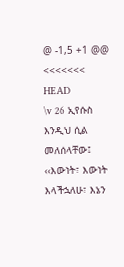@ -1,5 +1 @@
<<<<<<< HEAD
\v 26 ኢየሱስ እንዲህ ሲል መለሰላቸው፤ ‹‹እውነት፣ እውነት እላችኋለሁ፣ እኔን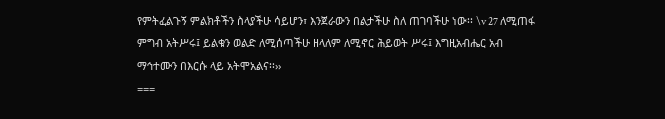የምትፈልጉኝ ምልክቶችን ስላያችሁ ሳይሆን፣ እንጀራውን በልታችሁ ስለ ጠገባችሁ ነው፡፡ \v 27 ለሚጠፋ ምግብ አትሥሩ፤ ይልቁን ወልድ ለሚሰጣችሁ ዘላለም ለሚኖር ሕይወት ሥሩ፤ እግዚአብሔር አብ ማኅተሙን በእርሱ ላይ አትሞአልና፡፡››
===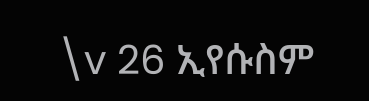\v 26 ኢየሱስም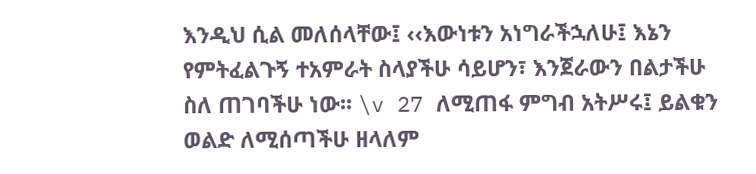እንዲህ ሲል መለሰላቸው፤ ‹‹እውነቱን አነግራችኋለሁ፤ እኔን የምትፈልጉኝ ተአምራት ስላያችሁ ሳይሆን፣ እንጀራውን በልታችሁ ስለ ጠገባችሁ ነው፡፡ \v 27 ለሚጠፋ ምግብ አትሥሩ፤ ይልቁን ወልድ ለሚሰጣችሁ ዘላለም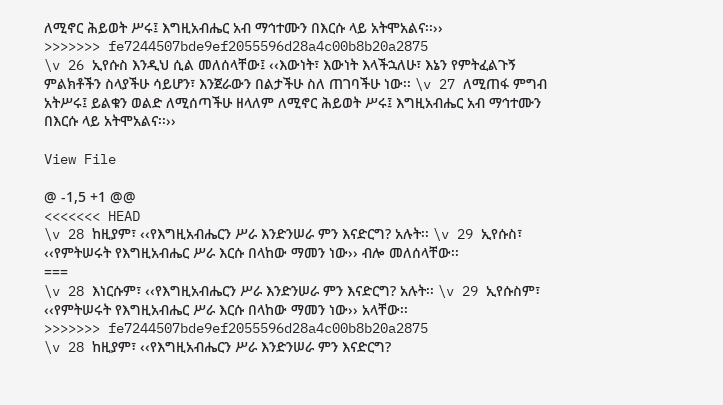ለሚኖር ሕይወት ሥሩ፤ እግዚአብሔር አብ ማኅተሙን በእርሱ ላይ አትሞአልና፡፡››
>>>>>>> fe7244507bde9ef2055596d28a4c00b8b20a2875
\v 26 ኢየሱስ እንዲህ ሲል መለሰላቸው፤ ‹‹እውነት፣ እውነት እላችኋለሁ፣ እኔን የምትፈልጉኝ ምልክቶችን ስላያችሁ ሳይሆን፣ እንጀራውን በልታችሁ ስለ ጠገባችሁ ነው፡፡ \v 27 ለሚጠፋ ምግብ አትሥሩ፤ ይልቁን ወልድ ለሚሰጣችሁ ዘላለም ለሚኖር ሕይወት ሥሩ፤ እግዚአብሔር አብ ማኅተሙን በእርሱ ላይ አትሞአልና፡፡››

View File

@ -1,5 +1 @@
<<<<<<< HEAD
\v 28 ከዚያም፣ ‹‹የእግዚአብሔርን ሥራ እንድንሠራ ምን እናድርግ? አሉት፡፡ \v 29 ኢየሱስ፣ ‹‹የምትሠሩት የእግዚአብሔር ሥራ እርሱ በላከው ማመን ነው›› ብሎ መለሰላቸው፡፡
===
\v 28 እነርሱም፣ ‹‹የእግዚአብሔርን ሥራ እንድንሠራ ምን እናድርግ? አሉት፡፡ \v 29 ኢየሱስም፣ ‹‹የምትሠሩት የእግዚአብሔር ሥራ እርሱ በላከው ማመን ነው›› አላቸው፡፡
>>>>>>> fe7244507bde9ef2055596d28a4c00b8b20a2875
\v 28 ከዚያም፣ ‹‹የእግዚአብሔርን ሥራ እንድንሠራ ምን እናድርግ?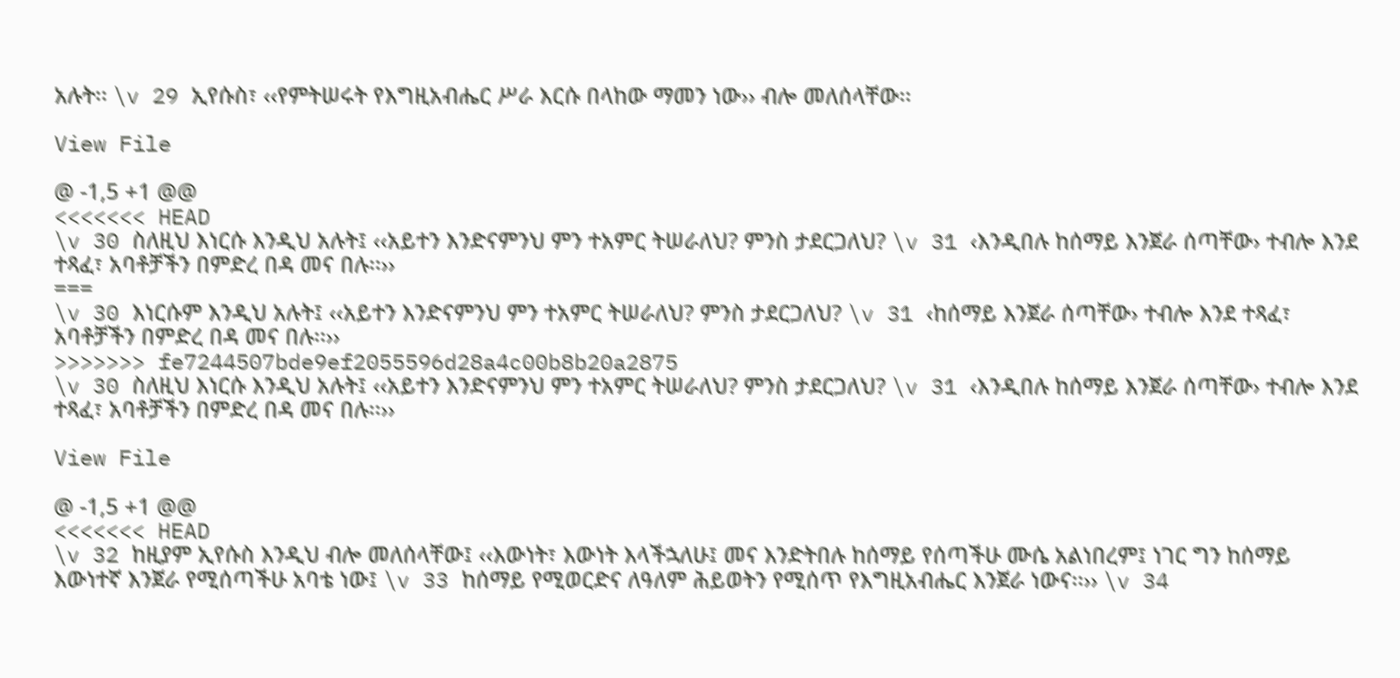አሉት፡፡ \v 29 ኢየሱስ፣ ‹‹የምትሠሩት የእግዚአብሔር ሥራ እርሱ በላከው ማመን ነው›› ብሎ መለሰላቸው፡፡

View File

@ -1,5 +1 @@
<<<<<<< HEAD
\v 30 ስለዚህ እነርሱ እንዲህ አሉት፤ ‹‹አይተን እንድናምንህ ምን ተአምር ትሠራለህ? ምንስ ታደርጋለህ? \v 31 ‹እንዲበሉ ከሰማይ እንጀራ ሰጣቸው› ተብሎ እንደ ተጻፈ፣ አባቶቻችን በምድረ በዳ መና በሉ፡፡››
===
\v 30 እነርሱም እንዲህ አሉት፤ ‹‹አይተን እንድናምንህ ምን ተአምር ትሠራለህ? ምንስ ታደርጋለህ? \v 31 ‹ከሰማይ እንጀራ ሰጣቸው› ተብሎ እንደ ተጻፈ፣ አባቶቻችን በምድረ በዳ መና በሉ፡፡››
>>>>>>> fe7244507bde9ef2055596d28a4c00b8b20a2875
\v 30 ስለዚህ እነርሱ እንዲህ አሉት፤ ‹‹አይተን እንድናምንህ ምን ተአምር ትሠራለህ? ምንስ ታደርጋለህ? \v 31 ‹እንዲበሉ ከሰማይ እንጀራ ሰጣቸው› ተብሎ እንደ ተጻፈ፣ አባቶቻችን በምድረ በዳ መና በሉ፡፡››

View File

@ -1,5 +1 @@
<<<<<<< HEAD
\v 32 ከዚያም ኢየሱስ እንዲህ ብሎ መለሰላቸው፤ ‹‹እውነት፣ እውነት እላችኋለሁ፤ መና እንድትበሉ ከሰማይ የሰጣችሁ ሙሴ አልነበረም፤ ነገር ግን ከሰማይ እውነተኛ እንጀራ የሚሰጣችሁ አባቴ ነው፤ \v 33 ከሰማይ የሚወርድና ለዓለም ሕይወትን የሚሰጥ የእግዚአብሔር እንጀራ ነውና፡፡›› \v 34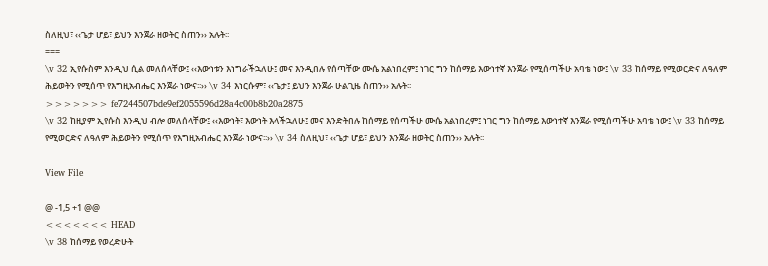ስለዚህ፣ ‹‹ጌታ ሆይ፣ ይህን እንጀራ ዘወትር ስጠን›› አሉት፡፡
===
\v 32 ኢየሱስም እንዲህ ሲል መለሰላቸው፤ ‹‹እውነቱን እነግራችኋለሁ፤ መና እንዲበሉ የሰጣቸው ሙሴ አልነበረም፤ ነገር ግን ከሰማይ እውነተኛ እንጀራ የሚሰጣችሁ አባቴ ነው፤ \v 33 ከሰማይ የሚወርድና ለዓለም ሕይወትን የሚሰጥ የእግዚአብሔር እንጀራ ነውና፡፡›› \v 34 እነርሱም፣ ‹‹ጌታ፤ ይህን እንጀራ ሁልጊዜ ስጠን›› አሉት፡፡
>>>>>>> fe7244507bde9ef2055596d28a4c00b8b20a2875
\v 32 ከዚያም ኢየሱስ እንዲህ ብሎ መለሰላቸው፤ ‹‹እውነት፣ እውነት እላችኋለሁ፤ መና እንድትበሉ ከሰማይ የሰጣችሁ ሙሴ አልነበረም፤ ነገር ግን ከሰማይ እውነተኛ እንጀራ የሚሰጣችሁ አባቴ ነው፤ \v 33 ከሰማይ የሚወርድና ለዓለም ሕይወትን የሚሰጥ የእግዚአብሔር እንጀራ ነውና፡፡›› \v 34 ስለዚህ፣ ‹‹ጌታ ሆይ፣ ይህን እንጀራ ዘወትር ስጠን›› አሉት፡፡

View File

@ -1,5 +1 @@
<<<<<<< HEAD
\v 38 ከሰማይ የወረድሁት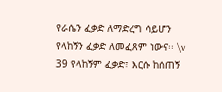የራሴን ፈቃድ ለማድረግ ሳይሆን የላከኝን ፈቃድ ለመፈጸም ነውና፡፡ \v 39 የላከኝም ፈቃድ፣ እርሱ ከሰጠኝ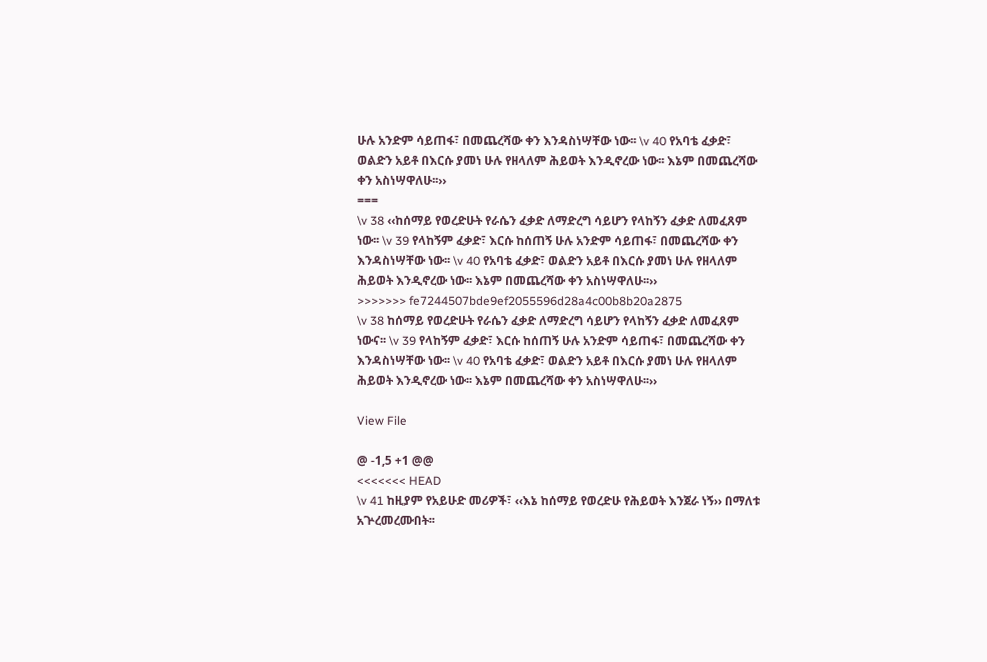ሁሉ አንድም ሳይጠፋ፣ በመጨረሻው ቀን እንዳስነሣቸው ነው፡፡ \v 40 የአባቴ ፈቃድ፣ ወልድን አይቶ በእርሱ ያመነ ሁሉ የዘላለም ሕይወት እንዲኖረው ነው፡፡ እኔም በመጨረሻው ቀን አስነሣዋለሁ፡፡››
===
\v 38 ‹‹ከሰማይ የወረድሁት የራሴን ፈቃድ ለማድረግ ሳይሆን የላከኝን ፈቃድ ለመፈጸም ነው፡፡ \v 39 የላከኝም ፈቃድ፣ እርሱ ከሰጠኝ ሁሉ አንድም ሳይጠፋ፣ በመጨረሻው ቀን እንዳስነሣቸው ነው፡፡ \v 40 የአባቴ ፈቃድ፣ ወልድን አይቶ በእርሱ ያመነ ሁሉ የዘላለም ሕይወት እንዲኖረው ነው፡፡ እኔም በመጨረሻው ቀን አስነሣዋለሁ፡፡››
>>>>>>> fe7244507bde9ef2055596d28a4c00b8b20a2875
\v 38 ከሰማይ የወረድሁት የራሴን ፈቃድ ለማድረግ ሳይሆን የላከኝን ፈቃድ ለመፈጸም ነውና፡፡ \v 39 የላከኝም ፈቃድ፣ እርሱ ከሰጠኝ ሁሉ አንድም ሳይጠፋ፣ በመጨረሻው ቀን እንዳስነሣቸው ነው፡፡ \v 40 የአባቴ ፈቃድ፣ ወልድን አይቶ በእርሱ ያመነ ሁሉ የዘላለም ሕይወት እንዲኖረው ነው፡፡ እኔም በመጨረሻው ቀን አስነሣዋለሁ፡፡››

View File

@ -1,5 +1 @@
<<<<<<< HEAD
\v 41 ከዚያም የአይሁድ መሪዎች፣ ‹‹እኔ ከሰማይ የወረድሁ የሕይወት እንጀራ ነኝ›› በማለቱ አጕረመረሙበት፡፡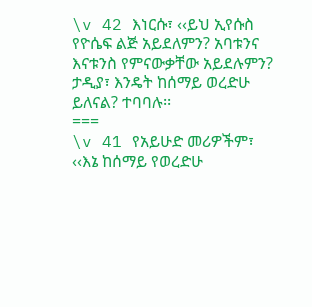\v 42 እነርሱ፣ ‹‹ይህ ኢየሱስ የዮሴፍ ልጅ አይደለምን? አባቱንና እናቱንስ የምናውቃቸው አይደሉምን? ታዲያ፣ እንዴት ከሰማይ ወረድሁ ይለናል? ተባባሉ፡፡
===
\v 41 የአይሁድ መሪዎችም፣ ‹‹እኔ ከሰማይ የወረድሁ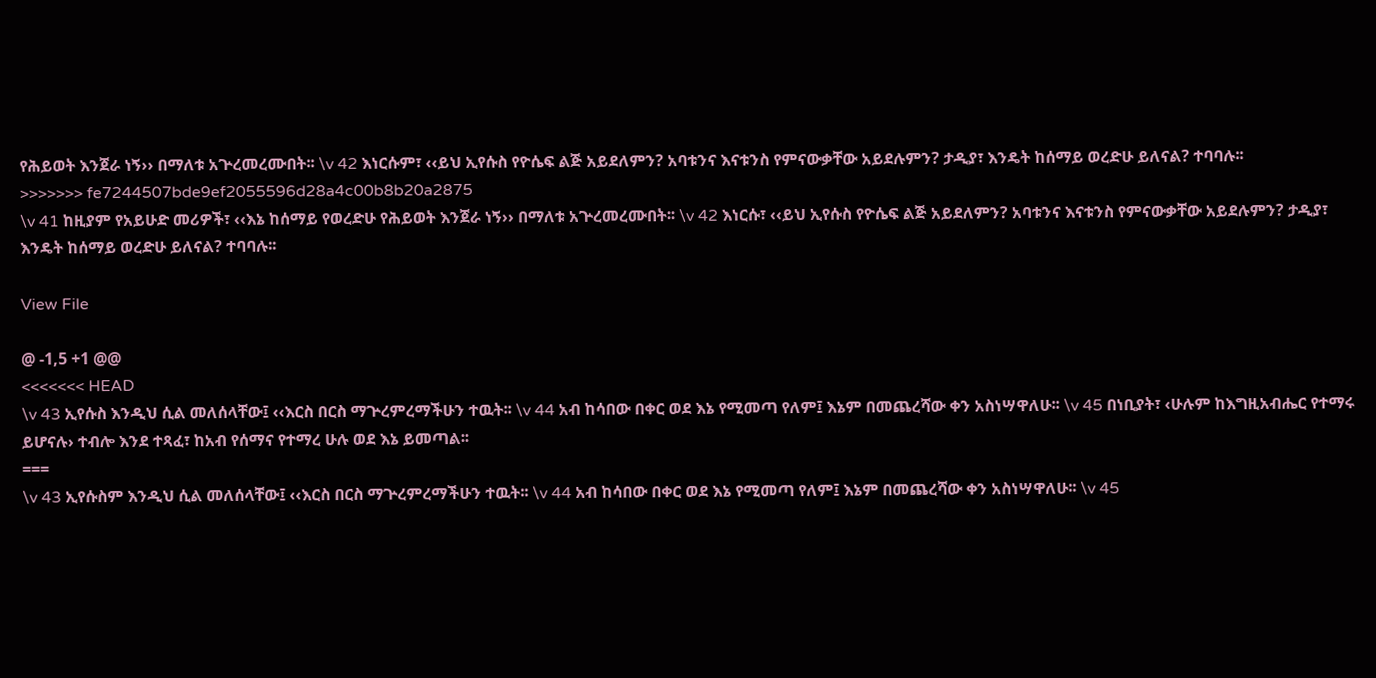የሕይወት እንጀራ ነኝ›› በማለቱ አጕረመረሙበት፡፡ \v 42 እነርሱም፣ ‹‹ይህ ኢየሱስ የዮሴፍ ልጅ አይደለምን? አባቱንና እናቱንስ የምናውቃቸው አይደሉምን? ታዲያ፣ እንዴት ከሰማይ ወረድሁ ይለናል? ተባባሉ፡፡
>>>>>>> fe7244507bde9ef2055596d28a4c00b8b20a2875
\v 41 ከዚያም የአይሁድ መሪዎች፣ ‹‹እኔ ከሰማይ የወረድሁ የሕይወት እንጀራ ነኝ›› በማለቱ አጕረመረሙበት፡፡ \v 42 እነርሱ፣ ‹‹ይህ ኢየሱስ የዮሴፍ ልጅ አይደለምን? አባቱንና እናቱንስ የምናውቃቸው አይደሉምን? ታዲያ፣ እንዴት ከሰማይ ወረድሁ ይለናል? ተባባሉ፡፡

View File

@ -1,5 +1 @@
<<<<<<< HEAD
\v 43 ኢየሱስ እንዲህ ሲል መለሰላቸው፤ ‹‹እርስ በርስ ማጕረምረማችሁን ተዉት፡፡ \v 44 አብ ከሳበው በቀር ወደ እኔ የሚመጣ የለም፤ እኔም በመጨረሻው ቀን አስነሣዋለሁ፡፡ \v 45 በነቢያት፣ ‹ሁሉም ከእግዚአብሔር የተማሩ ይሆናሉ› ተብሎ እንደ ተጻፈ፣ ከአብ የሰማና የተማረ ሁሉ ወደ እኔ ይመጣል፡፡
===
\v 43 ኢየሱስም እንዲህ ሲል መለሰላቸው፤ ‹‹እርስ በርስ ማጕረምረማችሁን ተዉት፡፡ \v 44 አብ ከሳበው በቀር ወደ እኔ የሚመጣ የለም፤ እኔም በመጨረሻው ቀን አስነሣዋለሁ፡፡ \v 45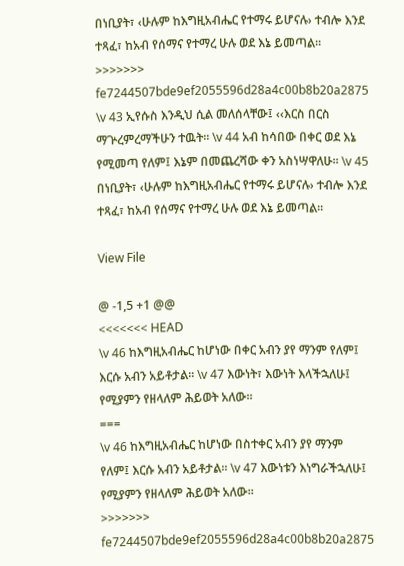በነቢያት፣ ‹ሁሉም ከእግዚአብሔር የተማሩ ይሆናሉ› ተብሎ እንደ ተጻፈ፣ ከአብ የሰማና የተማረ ሁሉ ወደ እኔ ይመጣል፡፡
>>>>>>> fe7244507bde9ef2055596d28a4c00b8b20a2875
\v 43 ኢየሱስ እንዲህ ሲል መለሰላቸው፤ ‹‹እርስ በርስ ማጕረምረማችሁን ተዉት፡፡ \v 44 አብ ከሳበው በቀር ወደ እኔ የሚመጣ የለም፤ እኔም በመጨረሻው ቀን አስነሣዋለሁ፡፡ \v 45 በነቢያት፣ ‹ሁሉም ከእግዚአብሔር የተማሩ ይሆናሉ› ተብሎ እንደ ተጻፈ፣ ከአብ የሰማና የተማረ ሁሉ ወደ እኔ ይመጣል፡፡

View File

@ -1,5 +1 @@
<<<<<<< HEAD
\v 46 ከእግዚአብሔር ከሆነው በቀር አብን ያየ ማንም የለም፤ እርሱ አብን አይቶታል፡፡ \v 47 እውነት፣ እውነት እላችኋለሁ፤ የሚያምን የዘላለም ሕይወት አለው፡፡
===
\v 46 ከእግዚአብሔር ከሆነው በስተቀር አብን ያየ ማንም የለም፤ እርሱ አብን አይቶታል፡፡ \v 47 እውነቱን እነግራችኋለሁ፤ የሚያምን የዘላለም ሕይወት አለው፡፡
>>>>>>> fe7244507bde9ef2055596d28a4c00b8b20a2875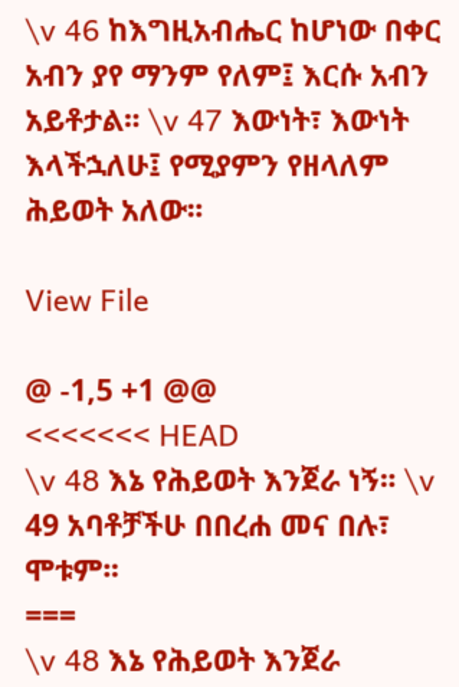\v 46 ከእግዚአብሔር ከሆነው በቀር አብን ያየ ማንም የለም፤ እርሱ አብን አይቶታል፡፡ \v 47 እውነት፣ እውነት እላችኋለሁ፤ የሚያምን የዘላለም ሕይወት አለው፡፡

View File

@ -1,5 +1 @@
<<<<<<< HEAD
\v 48 እኔ የሕይወት እንጀራ ነኝ፡፡ \v 49 አባቶቻችሁ በበረሐ መና በሉ፣ ሞቱም፡፡
===
\v 48 እኔ የሕይወት እንጀራ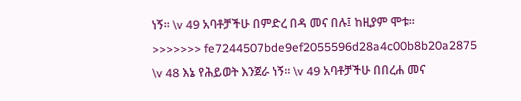ነኝ፡፡ \v 49 አባቶቻችሁ በምድረ በዳ መና በሉ፤ ከዚያም ሞቱ፡፡
>>>>>>> fe7244507bde9ef2055596d28a4c00b8b20a2875
\v 48 እኔ የሕይወት እንጀራ ነኝ፡፡ \v 49 አባቶቻችሁ በበረሐ መና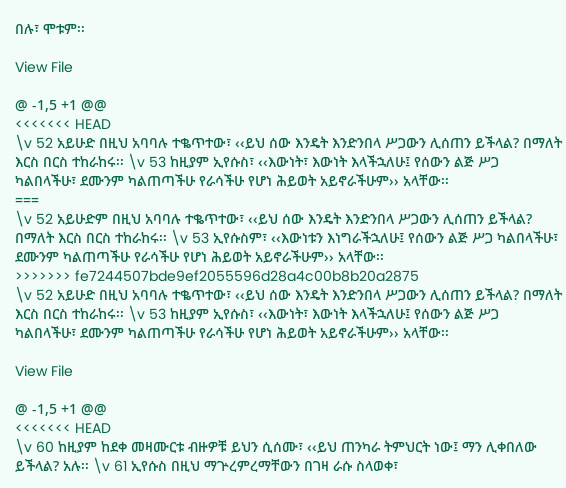በሉ፣ ሞቱም፡፡

View File

@ -1,5 +1 @@
<<<<<<< HEAD
\v 52 አይሁድ በዚህ አባባሉ ተቈጥተው፣ ‹‹ይህ ሰው እንዴት እንድንበላ ሥጋውን ሊሰጠን ይችላል? በማለት እርስ በርስ ተከራከሩ፡፡ \v 53 ከዚያም ኢየሱስ፣ ‹‹እውነት፣ እውነት እላችኋለሁ፤ የሰውን ልጅ ሥጋ ካልበላችሁ፣ ደሙንም ካልጠጣችሁ የራሳችሁ የሆነ ሕይወት አይኖራችሁም›› አላቸው፡፡
===
\v 52 አይሁድም በዚህ አባባሉ ተቈጥተው፣ ‹‹ይህ ሰው እንዴት እንድንበላ ሥጋውን ሊሰጠን ይችላል? በማለት እርስ በርስ ተከራከሩ፡፡ \v 53 ኢየሱስም፣ ‹‹እውነቱን እነግራችኋለሁ፤ የሰውን ልጅ ሥጋ ካልበላችሁ፣ ደሙንም ካልጠጣችሁ የራሳችሁ የሆነ ሕይወት አይኖራችሁም›› አላቸው፡፡
>>>>>>> fe7244507bde9ef2055596d28a4c00b8b20a2875
\v 52 አይሁድ በዚህ አባባሉ ተቈጥተው፣ ‹‹ይህ ሰው እንዴት እንድንበላ ሥጋውን ሊሰጠን ይችላል? በማለት እርስ በርስ ተከራከሩ፡፡ \v 53 ከዚያም ኢየሱስ፣ ‹‹እውነት፣ እውነት እላችኋለሁ፤ የሰውን ልጅ ሥጋ ካልበላችሁ፣ ደሙንም ካልጠጣችሁ የራሳችሁ የሆነ ሕይወት አይኖራችሁም›› አላቸው፡፡

View File

@ -1,5 +1 @@
<<<<<<< HEAD
\v 60 ከዚያም ከደቀ መዛሙርቱ ብዙዎቹ ይህን ሲሰሙ፣ ‹‹ይህ ጠንካራ ትምህርት ነው፤ ማን ሊቀበለው ይችላል? አሉ፡፡ \v 61 ኢየሱስ በዚህ ማጕረምረማቸውን በገዛ ራሱ ስላወቀ፣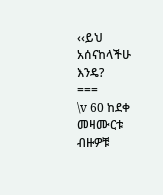‹‹ይህ አሰናከላችሁ እንዴ?
===
\v 60 ከደቀ መዛሙርቱ ብዙዎቹ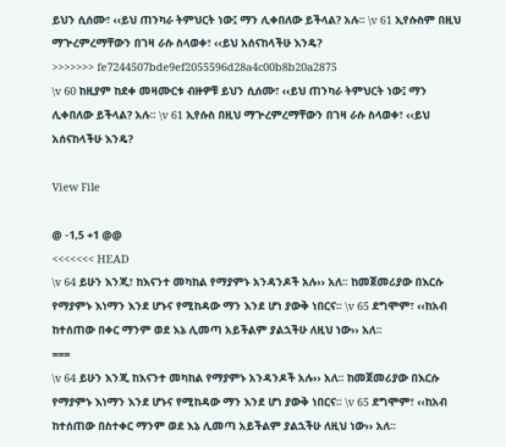ይህን ሲሰሙ፣ ‹‹ይህ ጠንካራ ትምህርት ነው፤ ማን ሊቀበለው ይችላል? አሉ፡፡ \v 61 ኢየሱስም በዚህ ማጕረምረማቸውን በገዛ ራሱ ስላወቀ፣ ‹‹ይህ አሰናከላችሁ እንዴ?
>>>>>>> fe7244507bde9ef2055596d28a4c00b8b20a2875
\v 60 ከዚያም ከደቀ መዛሙርቱ ብዙዎቹ ይህን ሲሰሙ፣ ‹‹ይህ ጠንካራ ትምህርት ነው፤ ማን ሊቀበለው ይችላል? አሉ፡፡ \v 61 ኢየሱስ በዚህ ማጕረምረማቸውን በገዛ ራሱ ስላወቀ፣ ‹‹ይህ አሰናከላችሁ እንዴ?

View File

@ -1,5 +1 @@
<<<<<<< HEAD
\v 64 ይሁን እንጂ፣ ከእናንተ መካከል የማያምኑ አንዳንዶች አሉ›› አለ፡፡ ከመጀመሪያው በእርሱ የማያምኑ እነማን እንደ ሆኑና የሚከዳው ማን እንደ ሆነ ያውቅ ነበርና፡፡ \v 65 ደግሞም፣ ‹‹ከአብ ከተሰጠው በቀር ማንም ወደ እኔ ሊመጣ አይችልም ያልኋችሁ ለዚህ ነው›› አለ፡፡
===
\v 64 ይሁን እንጂ ከእናንተ መካከል የማያምኑ አንዳንዶች አሉ›› አለ፡፡ ከመጀመሪያው በእርሱ የማያምኑ እነማን እንደ ሆኑና የሚከዳው ማን እንደ ሆነ ያውቅ ነበርና፡፡ \v 65 ደግሞም፣ ‹‹ከአብ ከተሰጠው በስተቀር ማንም ወደ እኔ ሊመጣ አይችልም ያልኋችሁ ለዚህ ነው›› አለ፡፡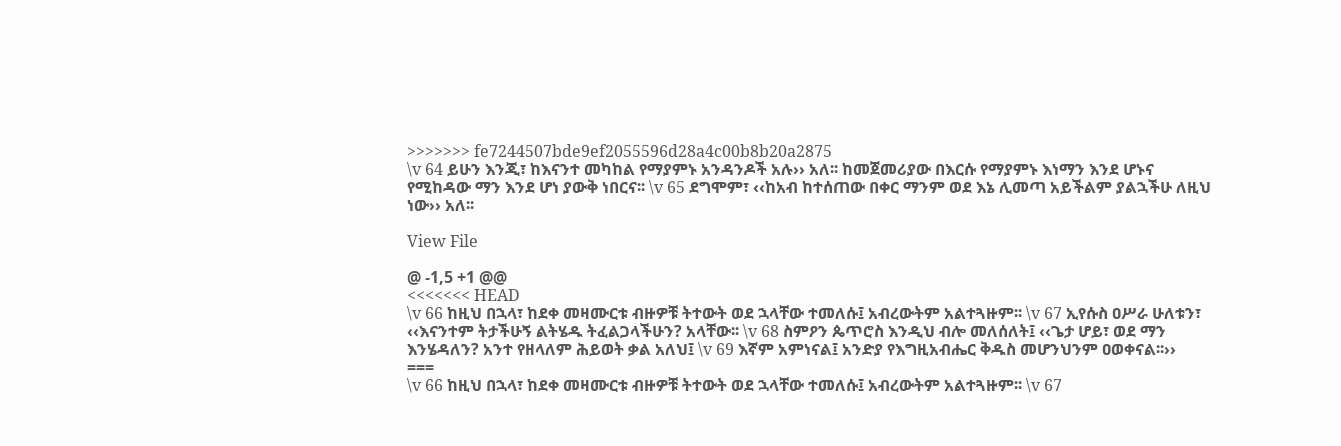>>>>>>> fe7244507bde9ef2055596d28a4c00b8b20a2875
\v 64 ይሁን እንጂ፣ ከእናንተ መካከል የማያምኑ አንዳንዶች አሉ›› አለ፡፡ ከመጀመሪያው በእርሱ የማያምኑ እነማን እንደ ሆኑና የሚከዳው ማን እንደ ሆነ ያውቅ ነበርና፡፡ \v 65 ደግሞም፣ ‹‹ከአብ ከተሰጠው በቀር ማንም ወደ እኔ ሊመጣ አይችልም ያልኋችሁ ለዚህ ነው›› አለ፡፡

View File

@ -1,5 +1 @@
<<<<<<< HEAD
\v 66 ከዚህ በኋላ፣ ከደቀ መዛሙርቱ ብዙዎቹ ትተውት ወደ ኋላቸው ተመለሱ፤ አብረውትም አልተጓዙም፡፡ \v 67 ኢየሱስ ዐሥራ ሁለቱን፣ ‹‹እናንተም ትታችሁኝ ልትሄዱ ትፈልጋላችሁን? አላቸው፡፡ \v 68 ስምዖን ጴጥሮስ እንዲህ ብሎ መለሰለት፤ ‹‹ጌታ ሆይ፣ ወደ ማን እንሄዳለን? አንተ የዘላለም ሕይወት ቃል አለህ፤ \v 69 እኛም አምነናል፤ አንድያ የእግዚአብሔር ቅዱስ መሆንህንም ዐወቀናል፡፡››
===
\v 66 ከዚህ በኋላ፣ ከደቀ መዛሙርቱ ብዙዎቹ ትተውት ወደ ኋላቸው ተመለሱ፤ አብረውትም አልተጓዙም፡፡ \v 67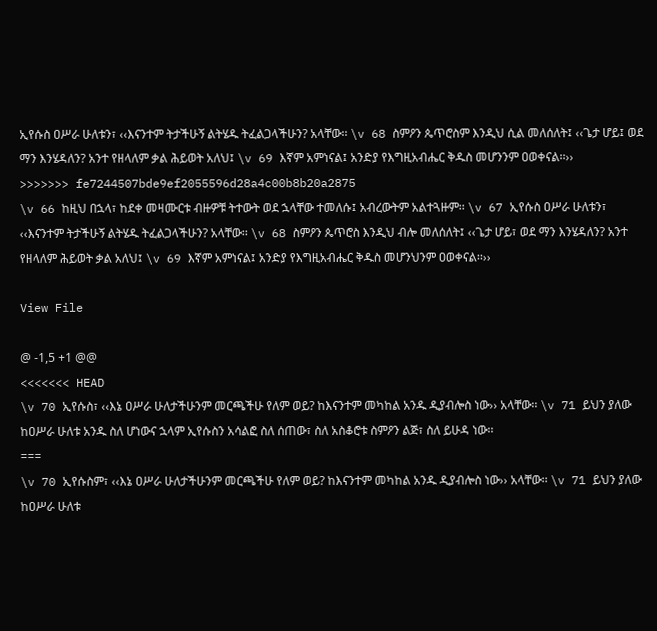ኢየሱስ ዐሥራ ሁለቱን፣ ‹‹እናንተም ትታችሁኝ ልትሄዱ ትፈልጋላችሁን? አላቸው፡፡ \v 68 ስምዖን ጴጥሮስም እንዲህ ሲል መለሰለት፤ ‹‹ጌታ ሆይ፤ ወደ ማን እንሄዳለን? አንተ የዘላለም ቃል ሕይወት አለህ፤ \v 69 እኛም አምነናል፤ አንድያ የእግዚአብሔር ቅዱስ መሆንንም ዐወቀናል፡፡››
>>>>>>> fe7244507bde9ef2055596d28a4c00b8b20a2875
\v 66 ከዚህ በኋላ፣ ከደቀ መዛሙርቱ ብዙዎቹ ትተውት ወደ ኋላቸው ተመለሱ፤ አብረውትም አልተጓዙም፡፡ \v 67 ኢየሱስ ዐሥራ ሁለቱን፣ ‹‹እናንተም ትታችሁኝ ልትሄዱ ትፈልጋላችሁን? አላቸው፡፡ \v 68 ስምዖን ጴጥሮስ እንዲህ ብሎ መለሰለት፤ ‹‹ጌታ ሆይ፣ ወደ ማን እንሄዳለን? አንተ የዘላለም ሕይወት ቃል አለህ፤ \v 69 እኛም አምነናል፤ አንድያ የእግዚአብሔር ቅዱስ መሆንህንም ዐወቀናል፡፡››

View File

@ -1,5 +1 @@
<<<<<<< HEAD
\v 70 ኢየሱስ፣ ‹‹እኔ ዐሥራ ሁለታችሁንም መርጫችሁ የለም ወይ? ከእናንተም መካከል አንዱ ዲያብሎስ ነው›› አላቸው፡፡ \v 71 ይህን ያለው ከዐሥራ ሁለቱ አንዱ ስለ ሆነውና ኋላም ኢየሱስን አሳልፎ ስለ ሰጠው፣ ስለ አስቆሮቱ ስምዖን ልጅ፣ ስለ ይሁዳ ነው፡፡
===
\v 70 ኢየሱስም፣ ‹‹እኔ ዐሥራ ሁለታችሁንም መርጫችሁ የለም ወይ? ከእናንተም መካከል አንዱ ዲያብሎስ ነው›› አላቸው፡፡ \v 71 ይህን ያለው ከዐሥራ ሁለቱ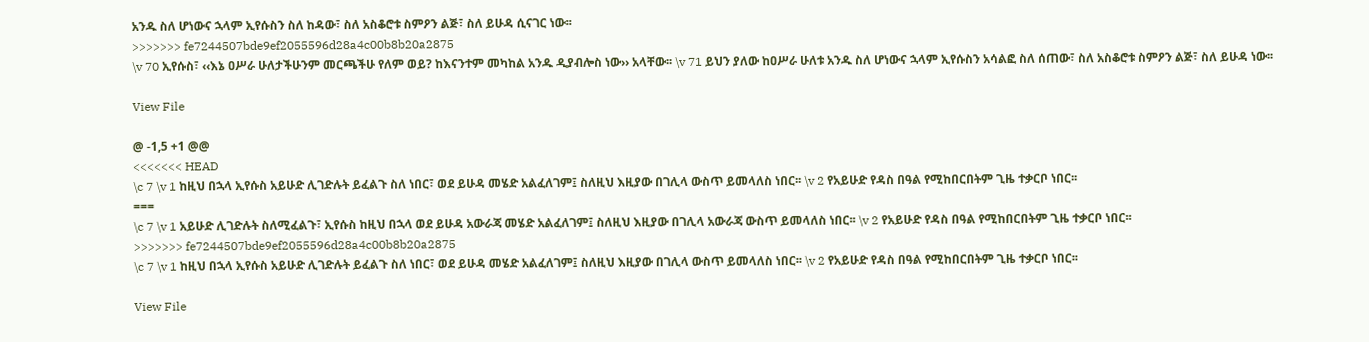አንዱ ስለ ሆነውና ኋላም ኢየሱስን ስለ ከዳው፣ ስለ አስቆሮቱ ስምዖን ልጅ፣ ስለ ይሁዳ ሲናገር ነው፡፡
>>>>>>> fe7244507bde9ef2055596d28a4c00b8b20a2875
\v 70 ኢየሱስ፣ ‹‹እኔ ዐሥራ ሁለታችሁንም መርጫችሁ የለም ወይ? ከእናንተም መካከል አንዱ ዲያብሎስ ነው›› አላቸው፡፡ \v 71 ይህን ያለው ከዐሥራ ሁለቱ አንዱ ስለ ሆነውና ኋላም ኢየሱስን አሳልፎ ስለ ሰጠው፣ ስለ አስቆሮቱ ስምዖን ልጅ፣ ስለ ይሁዳ ነው፡፡

View File

@ -1,5 +1 @@
<<<<<<< HEAD
\c 7 \v 1 ከዚህ በኋላ ኢየሱስ አይሁድ ሊገድሉት ይፈልጉ ስለ ነበር፣ ወደ ይሁዳ መሄድ አልፈለገም፤ ስለዚህ እዚያው በገሊላ ውስጥ ይመላለስ ነበር፡፡ \v 2 የአይሁድ የዳስ በዓል የሚከበርበትም ጊዜ ተቃርቦ ነበር፡፡
===
\c 7 \v 1 አይሁድ ሊገድሉት ስለሚፈልጉ፣ ኢየሱስ ከዚህ በኋላ ወደ ይሁዳ አውራጃ መሄድ አልፈለገም፤ ስለዚህ እዚያው በገሊላ አውራጃ ውስጥ ይመላለስ ነበር፡፡ \v 2 የአይሁድ የዳስ በዓል የሚከበርበትም ጊዜ ተቃርቦ ነበር፡፡
>>>>>>> fe7244507bde9ef2055596d28a4c00b8b20a2875
\c 7 \v 1 ከዚህ በኋላ ኢየሱስ አይሁድ ሊገድሉት ይፈልጉ ስለ ነበር፣ ወደ ይሁዳ መሄድ አልፈለገም፤ ስለዚህ እዚያው በገሊላ ውስጥ ይመላለስ ነበር፡፡ \v 2 የአይሁድ የዳስ በዓል የሚከበርበትም ጊዜ ተቃርቦ ነበር፡፡

View File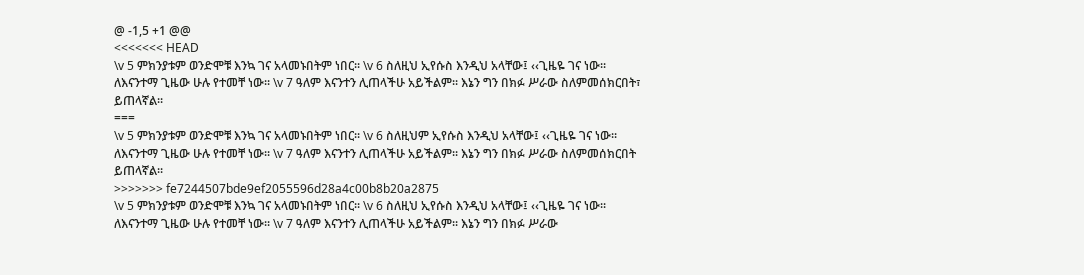@ -1,5 +1 @@
<<<<<<< HEAD
\v 5 ምክንያቱም ወንድሞቹ እንኳ ገና አላመኑበትም ነበር፡፡ \v 6 ስለዚህ ኢየሱስ እንዲህ አላቸው፤ ‹‹ጊዜዬ ገና ነው፡፡ ለእናንተማ ጊዜው ሁሉ የተመቸ ነው፡፡ \v 7 ዓለም እናንተን ሊጠላችሁ አይችልም፡፡ እኔን ግን በክፉ ሥራው ስለምመሰክርበት፣ ይጠላኛል፡፡
===
\v 5 ምክንያቱም ወንድሞቹ እንኳ ገና አላመኑበትም ነበር፡፡ \v 6 ስለዚህም ኢየሱስ እንዲህ አላቸው፤ ‹‹ጊዜዬ ገና ነው፡፡ ለእናንተማ ጊዜው ሁሉ የተመቸ ነው፡፡ \v 7 ዓለም እናንተን ሊጠላችሁ አይችልም፡፡ እኔን ግን በክፉ ሥራው ስለምመሰክርበት ይጠላኛል፡፡
>>>>>>> fe7244507bde9ef2055596d28a4c00b8b20a2875
\v 5 ምክንያቱም ወንድሞቹ እንኳ ገና አላመኑበትም ነበር፡፡ \v 6 ስለዚህ ኢየሱስ እንዲህ አላቸው፤ ‹‹ጊዜዬ ገና ነው፡፡ ለእናንተማ ጊዜው ሁሉ የተመቸ ነው፡፡ \v 7 ዓለም እናንተን ሊጠላችሁ አይችልም፡፡ እኔን ግን በክፉ ሥራው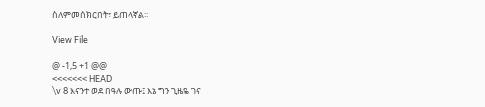ስለምመሰክርበት፣ ይጠላኛል፡፡

View File

@ -1,5 +1 @@
<<<<<<< HEAD
\v 8 እናንተ ወደ በዓሉ ውጡ፤ እኔ ግን ጊዜዬ ገና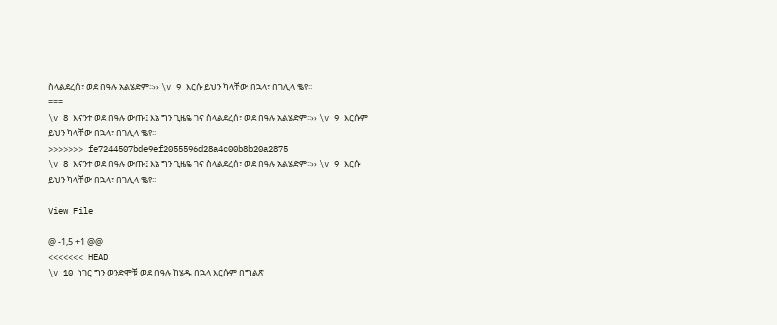ስላልደረሰ፣ ወደ በዓሉ አልሄድም፡፡›› \v 9 እርሱ ይህን ካላቸው በኋላ፣ በገሊላ ቈየ፡፡
===
\v 8 እናንተ ወደ በዓሉ ውጡ፤ እኔ ግን ጊዜዬ ገና ስላልደረሰ፣ ወደ በዓሉ አልሄድም፡፡›› \v 9 እርሱም ይህን ካላቸው በኋላ፣ በገሊላ ቈየ፡፡
>>>>>>> fe7244507bde9ef2055596d28a4c00b8b20a2875
\v 8 እናንተ ወደ በዓሉ ውጡ፤ እኔ ግን ጊዜዬ ገና ስላልደረሰ፣ ወደ በዓሉ አልሄድም፡፡›› \v 9 እርሱ ይህን ካላቸው በኋላ፣ በገሊላ ቈየ፡፡

View File

@ -1,5 +1 @@
<<<<<<< HEAD
\v 10 ነገር ግን ወንድሞቹ ወደ በዓሉ ከሄዱ በኋላ እርሱም በግልጽ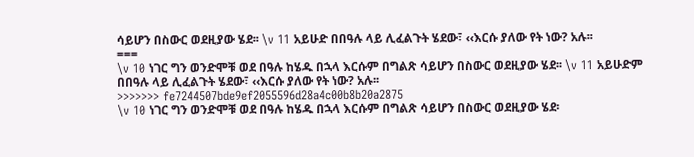ሳይሆን በስውር ወደዚያው ሄደ፡፡ \v 11 አይሁድ በበዓሉ ላይ ሊፈልጉት ሄደው፣ ‹‹እርሱ ያለው የት ነው? አሉ፡፡
===
\v 10 ነገር ግን ወንድሞቹ ወደ በዓሉ ከሄዱ በኋላ እርሱም በግልጽ ሳይሆን በስውር ወደዚያው ሄደ፡፡ \v 11 አይሁድም በበዓሉ ላይ ሊፈልጉት ሄደው፣ ‹‹እርሱ ያለው የት ነው? አሉ፡፡
>>>>>>> fe7244507bde9ef2055596d28a4c00b8b20a2875
\v 10 ነገር ግን ወንድሞቹ ወደ በዓሉ ከሄዱ በኋላ እርሱም በግልጽ ሳይሆን በስውር ወደዚያው ሄደ፡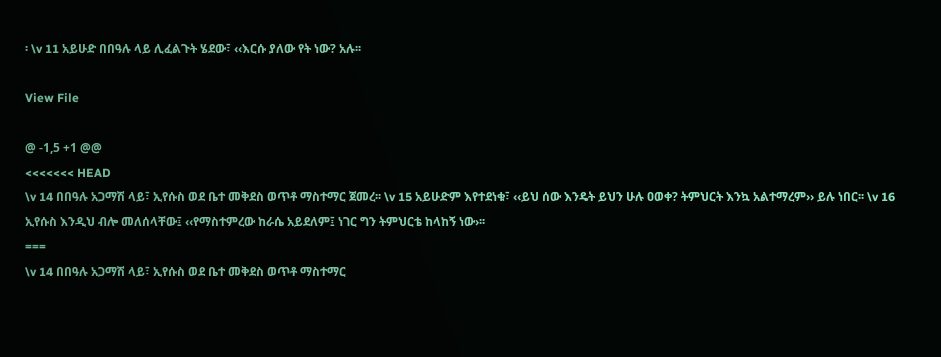፡ \v 11 አይሁድ በበዓሉ ላይ ሊፈልጉት ሄደው፣ ‹‹እርሱ ያለው የት ነው? አሉ፡፡

View File

@ -1,5 +1 @@
<<<<<<< HEAD
\v 14 በበዓሉ አጋማሽ ላይ፣ ኢየሱስ ወደ ቤተ መቅደስ ወጥቶ ማስተማር ጀመረ፡፡ \v 15 አይሁድም እየተደነቁ፣ ‹‹ይህ ሰው እንዴት ይህን ሁሉ ዐወቀ? ትምህርት እንኳ አልተማረም›› ይሉ ነበር፡፡ \v 16 ኢየሱስ እንዲህ ብሎ መለሰላቸው፤ ‹‹የማስተምረው ከራሴ አይደለም፤ ነገር ግን ትምህርቴ ከላከኝ ነው›፡፡
===
\v 14 በበዓሉ አጋማሽ ላይ፣ ኢየሱስ ወደ ቤተ መቅደስ ወጥቶ ማስተማር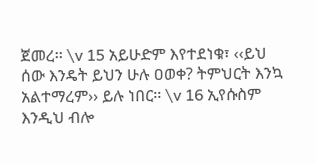ጀመረ፡፡ \v 15 አይሁድም እየተደነቁ፣ ‹‹ይህ ሰው እንዴት ይህን ሁሉ ዐወቀ? ትምህርት እንኳ አልተማረም›› ይሉ ነበር፡፡ \v 16 ኢየሱስም እንዲህ ብሎ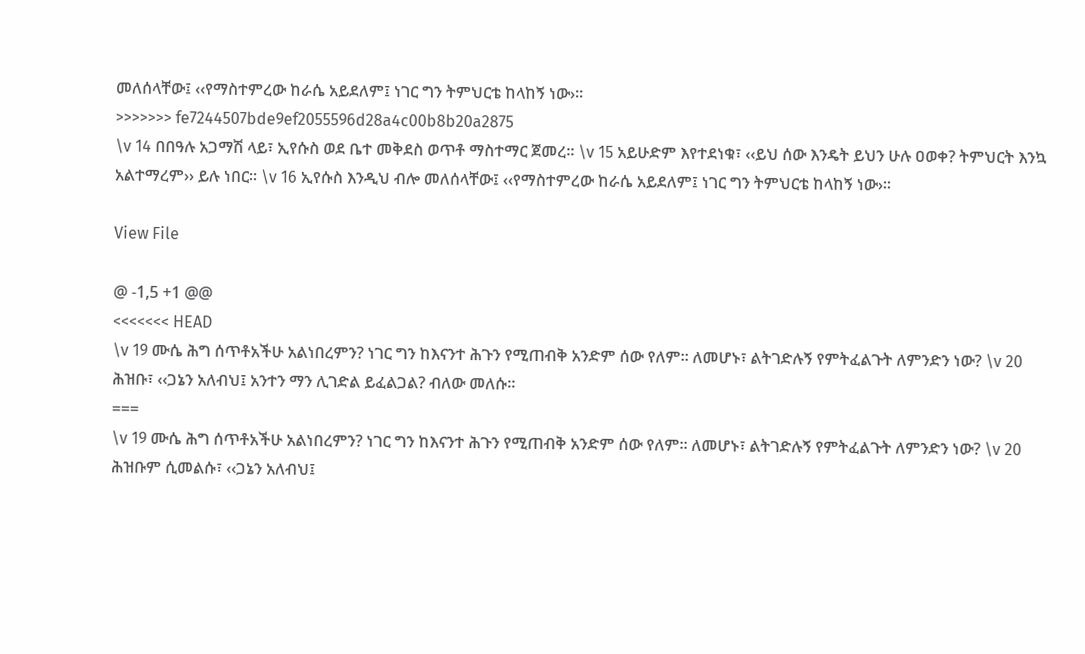መለሰላቸው፤ ‹‹የማስተምረው ከራሴ አይደለም፤ ነገር ግን ትምህርቴ ከላከኝ ነው›፡፡
>>>>>>> fe7244507bde9ef2055596d28a4c00b8b20a2875
\v 14 በበዓሉ አጋማሽ ላይ፣ ኢየሱስ ወደ ቤተ መቅደስ ወጥቶ ማስተማር ጀመረ፡፡ \v 15 አይሁድም እየተደነቁ፣ ‹‹ይህ ሰው እንዴት ይህን ሁሉ ዐወቀ? ትምህርት እንኳ አልተማረም›› ይሉ ነበር፡፡ \v 16 ኢየሱስ እንዲህ ብሎ መለሰላቸው፤ ‹‹የማስተምረው ከራሴ አይደለም፤ ነገር ግን ትምህርቴ ከላከኝ ነው›፡፡

View File

@ -1,5 +1 @@
<<<<<<< HEAD
\v 19 ሙሴ ሕግ ሰጥቶአችሁ አልነበረምን? ነገር ግን ከእናንተ ሕጉን የሚጠብቅ አንድም ሰው የለም፡፡ ለመሆኑ፣ ልትገድሉኝ የምትፈልጉት ለምንድን ነው? \v 20 ሕዝቡ፣ ‹‹ጋኔን አለብህ፤ አንተን ማን ሊገድል ይፈልጋል? ብለው መለሱ፡፡
===
\v 19 ሙሴ ሕግ ሰጥቶአችሁ አልነበረምን? ነገር ግን ከእናንተ ሕጉን የሚጠብቅ አንድም ሰው የለም፡፡ ለመሆኑ፣ ልትገድሉኝ የምትፈልጉት ለምንድን ነው? \v 20 ሕዝቡም ሲመልሱ፣ ‹‹ጋኔን አለብህ፤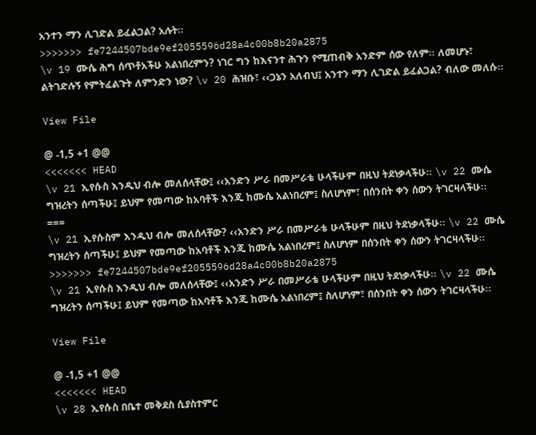አንተን ማን ሊገድል ይፈልጋል? አሉት፡፡
>>>>>>> fe7244507bde9ef2055596d28a4c00b8b20a2875
\v 19 ሙሴ ሕግ ሰጥቶአችሁ አልነበረምን? ነገር ግን ከእናንተ ሕጉን የሚጠብቅ አንድም ሰው የለም፡፡ ለመሆኑ፣ ልትገድሉኝ የምትፈልጉት ለምንድን ነው? \v 20 ሕዝቡ፣ ‹‹ጋኔን አለብህ፤ አንተን ማን ሊገድል ይፈልጋል? ብለው መለሱ፡፡

View File

@ -1,5 +1 @@
<<<<<<< HEAD
\v 21 ኢየሱስ እንዲህ ብሎ መለሰላቸው፤ ‹‹አንድን ሥራ በመሥራቴ ሁላችሁም በዚህ ትደነቃላችሁ፡፡ \v 22 ሙሴ ግዝረትን ሰጣችሁ፤ ይህም የመጣው ከአባቶች እንጂ ከሙሴ አልነበረም፤ ስለሆነም፣ በሰንበት ቀን ሰውን ትገርዛላችሁ፡፡
===
\v 21 ኢየሱስም እንዲህ ብሎ መለሰላቸው? ‹‹አንድን ሥራ በመሥራቴ ሁላችሁም በዚህ ትደነቃላችሁ፡፡ \v 22 ሙሴ ግዝረትን ሰጣችሁ፤ ይህም የመጣው ከአባቶች እንጂ ከሙሴ አልነበረም፤ ስለሆነም በሰንበት ቀን ሰውን ትገርዛላችሁ፡፡
>>>>>>> fe7244507bde9ef2055596d28a4c00b8b20a2875
\v 21 ኢየሱስ እንዲህ ብሎ መለሰላቸው፤ ‹‹አንድን ሥራ በመሥራቴ ሁላችሁም በዚህ ትደነቃላችሁ፡፡ \v 22 ሙሴ ግዝረትን ሰጣችሁ፤ ይህም የመጣው ከአባቶች እንጂ ከሙሴ አልነበረም፤ ስለሆነም፣ በሰንበት ቀን ሰውን ትገርዛላችሁ፡፡

View File

@ -1,5 +1 @@
<<<<<<< HEAD
\v 28 ኢየሱስ በቤተ መቅደስ ሲያስተምር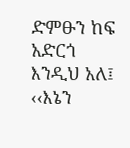ድምፁን ከፍ አድርጎ እንዲህ አለ፤ ‹‹እኔን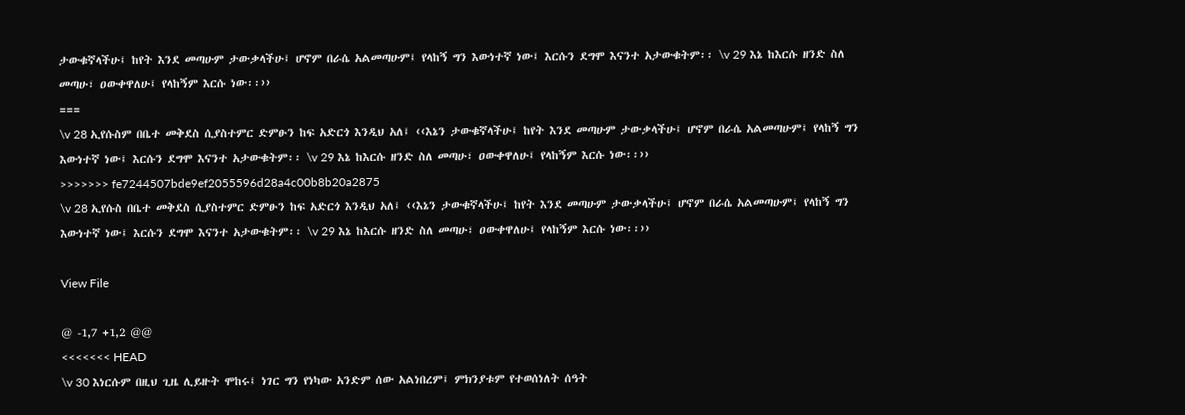ታውቁኛላችሁ፤ ከየት እንደ መጣሁም ታውቃላችሁ፤ ሆኖም በራሴ አልመጣሁም፤ የላከኝ ግን እውነተኛ ነው፤ እርሱን ደግሞ እናንተ አታውቁትም፡፡ \v 29 እኔ ከእርሱ ዘንድ ስለ መጣሁ፣ ዐውቀዋለሁ፤ የላከኝም እርሱ ነው፡፡››
===
\v 28 ኢየሱስም በቤተ መቅደስ ሲያስተምር ድምፁን ከፍ አድርጎ እንዲህ አለ፤ ‹‹እኔን ታውቁኛላችሁ፤ ከየት እንደ መጣሁም ታውቃላችሁ፤ ሆኖም በራሴ አልመጣሁም፤ የላከኝ ግን እውነተኛ ነው፤ እርሱን ደግሞ እናንተ አታውቁትም፡፡ \v 29 እኔ ከእርሱ ዘንድ ስለ መጣሁ፣ ዐውቀዋለሁ፤ የላከኝም እርሱ ነው፡፡››
>>>>>>> fe7244507bde9ef2055596d28a4c00b8b20a2875
\v 28 ኢየሱስ በቤተ መቅደስ ሲያስተምር ድምፁን ከፍ አድርጎ እንዲህ አለ፤ ‹‹እኔን ታውቁኛላችሁ፤ ከየት እንደ መጣሁም ታውቃላችሁ፤ ሆኖም በራሴ አልመጣሁም፤ የላከኝ ግን እውነተኛ ነው፤ እርሱን ደግሞ እናንተ አታውቁትም፡፡ \v 29 እኔ ከእርሱ ዘንድ ስለ መጣሁ፣ ዐውቀዋለሁ፤ የላከኝም እርሱ ነው፡፡››

View File

@ -1,7 +1,2 @@
<<<<<<< HEAD
\v 30 እነርሱም በዚህ ጊዜ ሊይዙት ሞከሩ፤ ነገር ግን የነካው አንድም ሰው አልነበረም፤ ምክንያቱም የተወሰነለት ሰዓት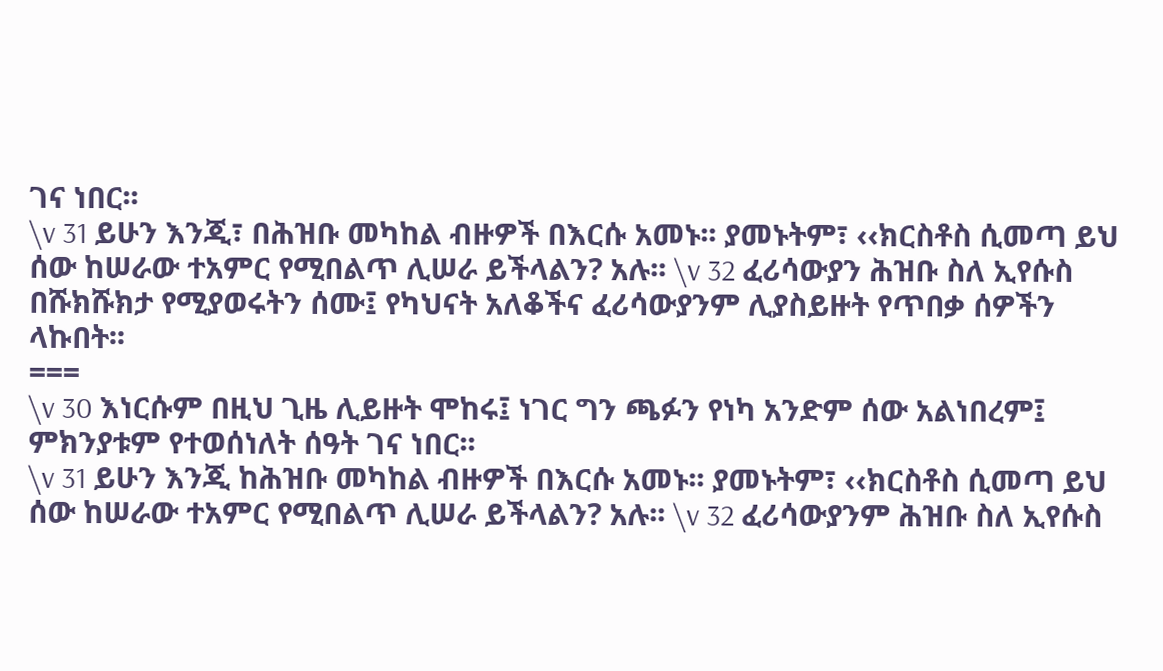ገና ነበር፡፡
\v 31 ይሁን እንጂ፣ በሕዝቡ መካከል ብዙዎች በእርሱ አመኑ፡፡ ያመኑትም፣ ‹‹ክርስቶስ ሲመጣ ይህ ሰው ከሠራው ተአምር የሚበልጥ ሊሠራ ይችላልን? አሉ፡፡ \v 32 ፈሪሳውያን ሕዝቡ ስለ ኢየሱስ በሹክሹክታ የሚያወሩትን ሰሙ፤ የካህናት አለቆችና ፈሪሳውያንም ሊያስይዙት የጥበቃ ሰዎችን ላኩበት፡፡
===
\v 30 እነርሱም በዚህ ጊዜ ሊይዙት ሞከሩ፤ ነገር ግን ጫፉን የነካ አንድም ሰው አልነበረም፤ ምክንያቱም የተወሰነለት ሰዓት ገና ነበር፡፡
\v 31 ይሁን እንጂ ከሕዝቡ መካከል ብዙዎች በእርሱ አመኑ፡፡ ያመኑትም፣ ‹‹ክርስቶስ ሲመጣ ይህ ሰው ከሠራው ተአምር የሚበልጥ ሊሠራ ይችላልን? አሉ፡፡ \v 32 ፈሪሳውያንም ሕዝቡ ስለ ኢየሱስ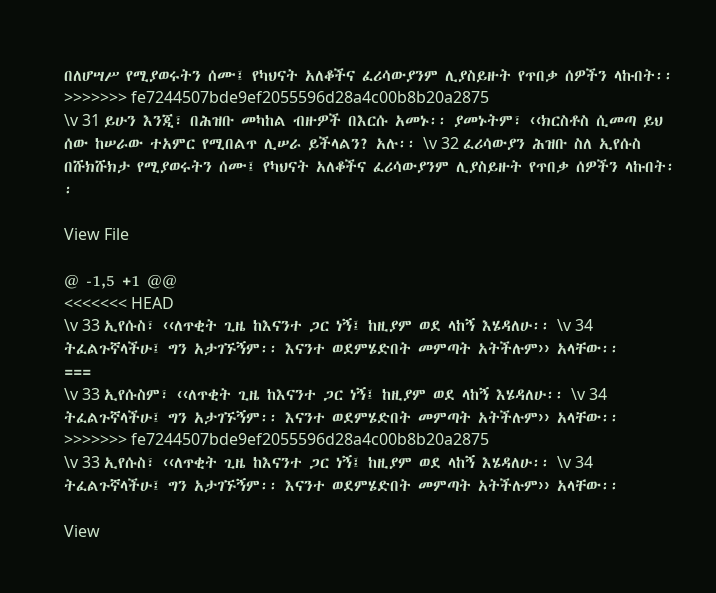በለሆሣሥ የሚያወሩትን ሰሙ፤ የካህናት አለቆችና ፈሪሳውያንም ሊያስይዙት የጥበቃ ሰዎችን ላኩበት፡፡
>>>>>>> fe7244507bde9ef2055596d28a4c00b8b20a2875
\v 31 ይሁን እንጂ፣ በሕዝቡ መካከል ብዙዎች በእርሱ አመኑ፡፡ ያመኑትም፣ ‹‹ክርስቶስ ሲመጣ ይህ ሰው ከሠራው ተአምር የሚበልጥ ሊሠራ ይችላልን? አሉ፡፡ \v 32 ፈሪሳውያን ሕዝቡ ስለ ኢየሱስ በሹክሹክታ የሚያወሩትን ሰሙ፤ የካህናት አለቆችና ፈሪሳውያንም ሊያስይዙት የጥበቃ ሰዎችን ላኩበት፡፡

View File

@ -1,5 +1 @@
<<<<<<< HEAD
\v 33 ኢየሱስ፣ ‹‹ለጥቂት ጊዜ ከእናንተ ጋር ነኝ፤ ከዚያም ወደ ላከኝ እሄዳለሁ፡፡ \v 34 ትፈልጉኛላችሁ፤ ግን አታገኙኝም፡፡ እናንተ ወደምሄድበት መምጣት አትችሉም›› አላቸው፡፡
===
\v 33 ኢየሱስም፣ ‹‹ለጥቂት ጊዜ ከእናንተ ጋር ነኝ፤ ከዚያም ወደ ላከኝ እሄዳለሁ፡፡ \v 34 ትፈልጉኛላችሁ፤ ግን አታገኙኝም፡፡ እናንተ ወደምሄድበት መምጣት አትችሉም›› አላቸው፡፡
>>>>>>> fe7244507bde9ef2055596d28a4c00b8b20a2875
\v 33 ኢየሱስ፣ ‹‹ለጥቂት ጊዜ ከእናንተ ጋር ነኝ፤ ከዚያም ወደ ላከኝ እሄዳለሁ፡፡ \v 34 ትፈልጉኛላችሁ፤ ግን አታገኙኝም፡፡ እናንተ ወደምሄድበት መምጣት አትችሉም›› አላቸው፡፡

View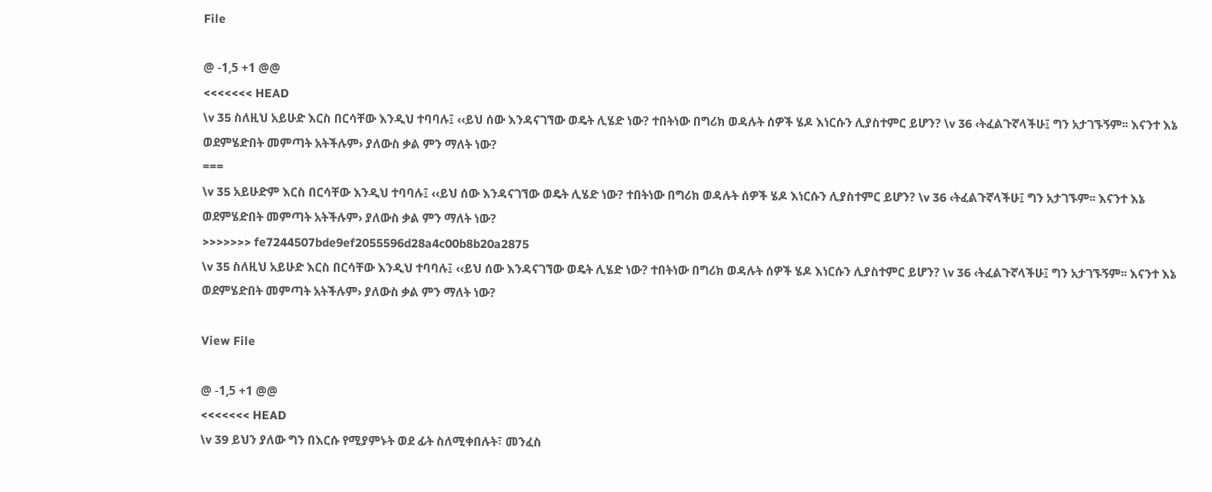File

@ -1,5 +1 @@
<<<<<<< HEAD
\v 35 ስለዚህ አይሁድ እርስ በርሳቸው እንዲህ ተባባሉ፤ ‹‹ይህ ሰው እንዳናገኘው ወዴት ሊሄድ ነው? ተበትነው በግሪክ ወዳሉት ሰዎች ሄዶ እነርሱን ሊያስተምር ይሆን? \v 36 ‹ትፈልጉኛላችሁ፤ ግን አታገኙኝም፡፡ እናንተ እኔ ወደምሄድበት መምጣት አትችሉም› ያለውስ ቃል ምን ማለት ነው?
===
\v 35 አይሁድም እርስ በርሳቸው እንዲህ ተባባሉ፤ ‹‹ይህ ሰው እንዳናገኘው ወዴት ሊሄድ ነው? ተበትነው በግሪክ ወዳሉት ሰዎች ሄዶ እነርሱን ሊያስተምር ይሆን? \v 36 ‹ትፈልጉኛላችሁ፤ ግን አታገኙም፡፡ እናንተ እኔ ወደምሄድበት መምጣት አትችሉም› ያለውስ ቃል ምን ማለት ነው?
>>>>>>> fe7244507bde9ef2055596d28a4c00b8b20a2875
\v 35 ስለዚህ አይሁድ እርስ በርሳቸው እንዲህ ተባባሉ፤ ‹‹ይህ ሰው እንዳናገኘው ወዴት ሊሄድ ነው? ተበትነው በግሪክ ወዳሉት ሰዎች ሄዶ እነርሱን ሊያስተምር ይሆን? \v 36 ‹ትፈልጉኛላችሁ፤ ግን አታገኙኝም፡፡ እናንተ እኔ ወደምሄድበት መምጣት አትችሉም› ያለውስ ቃል ምን ማለት ነው?

View File

@ -1,5 +1 @@
<<<<<<< HEAD
\v 39 ይህን ያለው ግን በእርሱ የሚያምኑት ወደ ፊት ስለሚቀበሉት፣ መንፈስ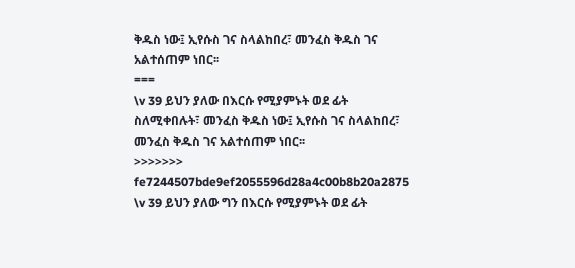ቅዱስ ነው፤ ኢየሱስ ገና ስላልከበረ፣ መንፈስ ቅዱስ ገና አልተሰጠም ነበር፡፡
===
\v 39 ይህን ያለው በእርሱ የሚያምኑት ወደ ፊት ስለሚቀበሉት፣ መንፈስ ቅዱስ ነው፤ ኢየሱስ ገና ስላልከበረ፣ መንፈስ ቅዱስ ገና አልተሰጠም ነበር፡፡
>>>>>>> fe7244507bde9ef2055596d28a4c00b8b20a2875
\v 39 ይህን ያለው ግን በእርሱ የሚያምኑት ወደ ፊት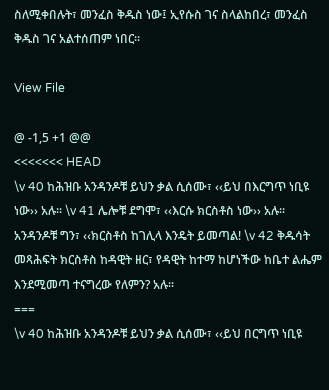ስለሚቀበሉት፣ መንፈስ ቅዱስ ነው፤ ኢየሱስ ገና ስላልከበረ፣ መንፈስ ቅዱስ ገና አልተሰጠም ነበር፡፡

View File

@ -1,5 +1 @@
<<<<<<< HEAD
\v 40 ከሕዝቡ አንዳንዶቹ ይህን ቃል ሲሰሙ፣ ‹‹ይህ በእርግጥ ነቢዩ ነው›› አሉ፡፡ \v 41 ሌሎቹ ደግሞ፣ ‹‹እርሱ ክርስቶስ ነው›› አሉ፡፡ አንዳንዶቹ ግን፣ ‹‹ክርስቶስ ከገሊላ እንዴት ይመጣል! \v 42 ቅዱሳት መጻሕፍት ክርስቶስ ከዳዊት ዘር፣ የዳዊት ከተማ ከሆነችው ከቤተ ልሔም እንደሚመጣ ተናግረው የለምን? አሉ፡፡
===
\v 40 ከሕዝቡ አንዳንዶቹ ይህን ቃል ሲሰሙ፣ ‹‹ይህ በርግጥ ነቢዩ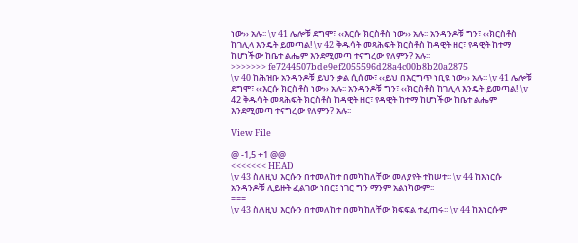ነው›› አሉ፡፡ \v 41 ሌሎቹ ደግሞ፣ ‹‹እርሱ ክርስቶስ ነው›› አሉ፡፡ አንዳንዶቹ ግን፣ ‹‹ክርስቶስ ከገሊላ እንዴት ይመጣል! \v 42 ቅዱሳት መጻሕፍት ክርስቶስ ከዳዊት ዘር፣ የዳዊት ከተማ ከሆነችው ከቤተ ልሔም እንደሚመጣ ተናግረው የለምን? አሉ፡፡
>>>>>>> fe7244507bde9ef2055596d28a4c00b8b20a2875
\v 40 ከሕዝቡ አንዳንዶቹ ይህን ቃል ሲሰሙ፣ ‹‹ይህ በእርግጥ ነቢዩ ነው›› አሉ፡፡ \v 41 ሌሎቹ ደግሞ፣ ‹‹እርሱ ክርስቶስ ነው›› አሉ፡፡ አንዳንዶቹ ግን፣ ‹‹ክርስቶስ ከገሊላ እንዴት ይመጣል! \v 42 ቅዱሳት መጻሕፍት ክርስቶስ ከዳዊት ዘር፣ የዳዊት ከተማ ከሆነችው ከቤተ ልሔም እንደሚመጣ ተናግረው የለምን? አሉ፡፡

View File

@ -1,5 +1 @@
<<<<<<< HEAD
\v 43 ስለዚህ እርሱን በተመለከተ በመካከለቸው መለያየት ተከሠተ፡፡ \v 44 ከእነርሱ አንዳንዶቹ ሊይዙት ፈልገው ነበር፤ ነገር ግን ማንም አልነካውም፡፡
===
\v 43 ስለዚህ እርሱን በተመለከተ በመካከለቸው ክፍፍል ተፈጠሩ፡፡ \v 44 ከእነርሱም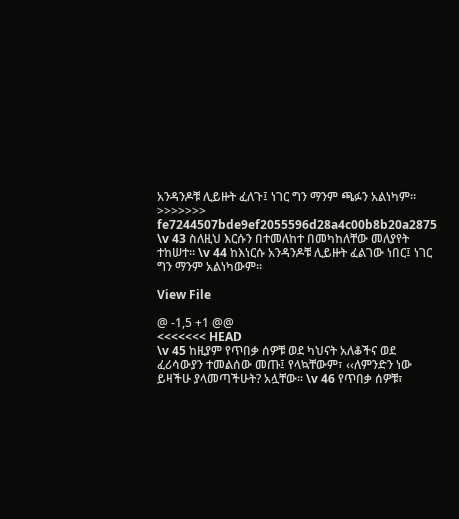አንዳንዶቹ ሊይዙት ፈለጉ፤ ነገር ግን ማንም ጫፉን አልነካም፡፡
>>>>>>> fe7244507bde9ef2055596d28a4c00b8b20a2875
\v 43 ስለዚህ እርሱን በተመለከተ በመካከለቸው መለያየት ተከሠተ፡፡ \v 44 ከእነርሱ አንዳንዶቹ ሊይዙት ፈልገው ነበር፤ ነገር ግን ማንም አልነካውም፡፡

View File

@ -1,5 +1 @@
<<<<<<< HEAD
\v 45 ከዚያም የጥበቃ ሰዎቹ ወደ ካህናት አለቆችና ወደ ፈሪሳውያን ተመልሰው መጡ፤ የላኳቸውም፣ ‹‹ለምንድን ነው ይዛችሁ ያላመጣችሁት? አሏቸው፡፡ \v 46 የጥበቃ ሰዎቹ፣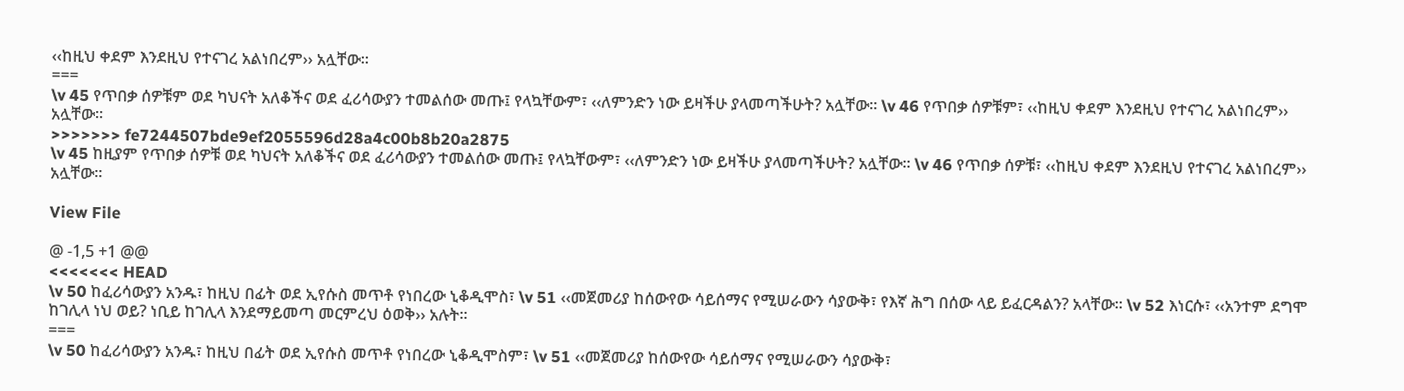‹‹ከዚህ ቀደም እንደዚህ የተናገረ አልነበረም›› አሏቸው፡፡
===
\v 45 የጥበቃ ሰዎቹም ወደ ካህናት አለቆችና ወደ ፈሪሳውያን ተመልሰው መጡ፤ የላኳቸውም፣ ‹‹ለምንድን ነው ይዛችሁ ያላመጣችሁት? አሏቸው፡፡ \v 46 የጥበቃ ሰዎቹም፣ ‹‹ከዚህ ቀደም እንደዚህ የተናገረ አልነበረም›› አሏቸው፡፡
>>>>>>> fe7244507bde9ef2055596d28a4c00b8b20a2875
\v 45 ከዚያም የጥበቃ ሰዎቹ ወደ ካህናት አለቆችና ወደ ፈሪሳውያን ተመልሰው መጡ፤ የላኳቸውም፣ ‹‹ለምንድን ነው ይዛችሁ ያላመጣችሁት? አሏቸው፡፡ \v 46 የጥበቃ ሰዎቹ፣ ‹‹ከዚህ ቀደም እንደዚህ የተናገረ አልነበረም›› አሏቸው፡፡

View File

@ -1,5 +1 @@
<<<<<<< HEAD
\v 50 ከፈሪሳውያን አንዱ፣ ከዚህ በፊት ወደ ኢየሱስ መጥቶ የነበረው ኒቆዲሞስ፣ \v 51 ‹‹መጀመሪያ ከሰውየው ሳይሰማና የሚሠራውን ሳያውቅ፣ የእኛ ሕግ በሰው ላይ ይፈርዳልን? አላቸው፡፡ \v 52 እነርሱ፣ ‹‹አንተም ደግሞ ከገሊላ ነህ ወይ? ነቢይ ከገሊላ እንደማይመጣ መርምረህ ዕወቅ›› አሉት፡፡
===
\v 50 ከፈሪሳውያን አንዱ፣ ከዚህ በፊት ወደ ኢየሱስ መጥቶ የነበረው ኒቆዲሞስም፣ \v 51 ‹‹መጀመሪያ ከሰውየው ሳይሰማና የሚሠራውን ሳያውቅ፣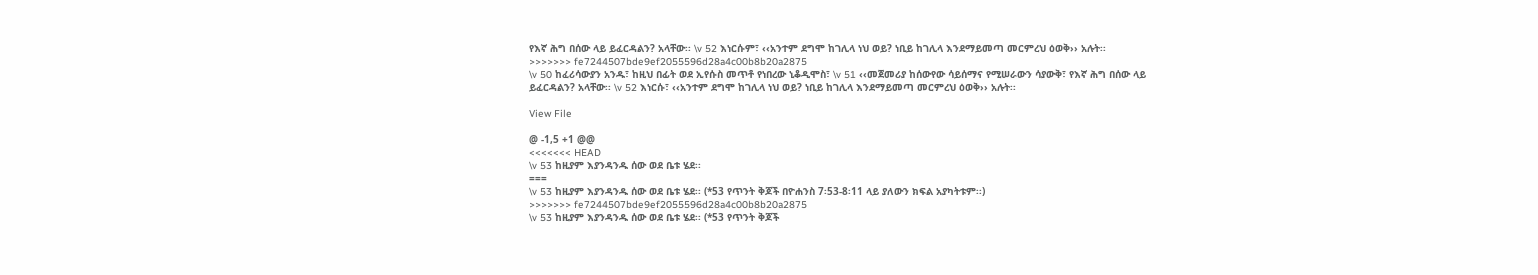የእኛ ሕግ በሰው ላይ ይፈርዳልን? አላቸው፡፡ \v 52 እነርሱም፣ ‹‹አንተም ደግሞ ከገሊላ ነህ ወይ? ነቢይ ከገሊላ እንደማይመጣ መርምረህ ዕወቅ›› አሉት፡፡
>>>>>>> fe7244507bde9ef2055596d28a4c00b8b20a2875
\v 50 ከፈሪሳውያን አንዱ፣ ከዚህ በፊት ወደ ኢየሱስ መጥቶ የነበረው ኒቆዲሞስ፣ \v 51 ‹‹መጀመሪያ ከሰውየው ሳይሰማና የሚሠራውን ሳያውቅ፣ የእኛ ሕግ በሰው ላይ ይፈርዳልን? አላቸው፡፡ \v 52 እነርሱ፣ ‹‹አንተም ደግሞ ከገሊላ ነህ ወይ? ነቢይ ከገሊላ እንደማይመጣ መርምረህ ዕወቅ›› አሉት፡፡

View File

@ -1,5 +1 @@
<<<<<<< HEAD
\v 53 ከዚያም እያንዳንዱ ሰው ወደ ቤቱ ሄደ፡፡
===
\v 53 ከዚያም እያንዳንዱ ሰው ወደ ቤቱ ሄደ፡፡ (*53 የጥንት ቅጆች በዮሐንስ 7፡53-8፡11 ላይ ያለውን ክፍል አያካትቱም፡፡)
>>>>>>> fe7244507bde9ef2055596d28a4c00b8b20a2875
\v 53 ከዚያም እያንዳንዱ ሰው ወደ ቤቱ ሄደ፡፡ (*53 የጥንት ቅጆች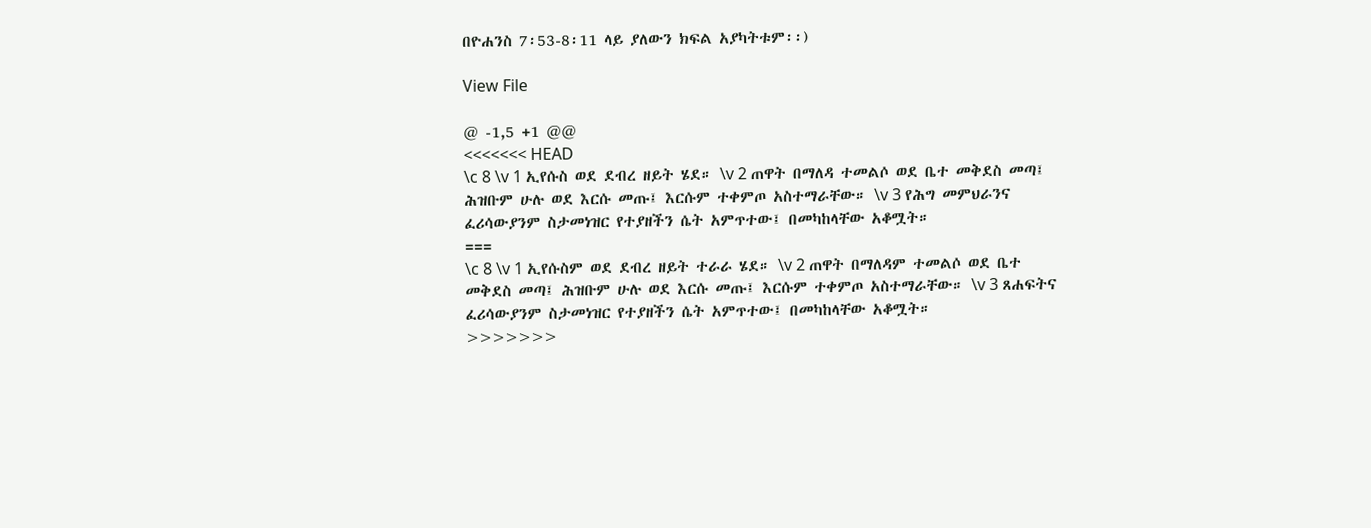በዮሐንስ 7፡53-8፡11 ላይ ያለውን ክፍል አያካትቱም፡፡)

View File

@ -1,5 +1 @@
<<<<<<< HEAD
\c 8 \v 1 ኢየሱስ ወደ ደብረ ዘይት ሄደ። \v 2 ጠዋት በማለዳ ተመልሶ ወደ ቤተ መቅደስ መጣ፤ ሕዝቡም ሁሉ ወደ እርሱ መጡ፤ እርሱም ተቀምጦ አስተማራቸው። \v 3 የሕግ መምህራንና ፈሪሳውያንም ስታመነዝር የተያዘችን ሴት አምጥተው፤ በመካከላቸው አቆሟት።
===
\c 8 \v 1 ኢየሱስም ወደ ደብረ ዘይት ተራራ ሄደ። \v 2 ጠዋት በማለዳም ተመልሶ ወደ ቤተ መቅደስ መጣ፤ ሕዝቡም ሁሉ ወደ እርሱ መጡ፤ እርሱም ተቀምጦ አስተማራቸው። \v 3 ጸሐፍትና ፈሪሳውያንም ስታመነዝር የተያዘችን ሴት አምጥተው፤ በመካከላቸው አቆሟት።
>>>>>>>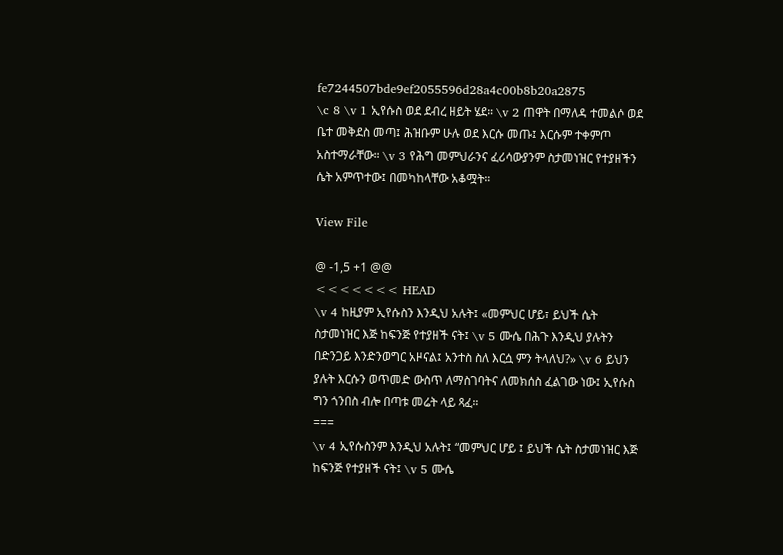fe7244507bde9ef2055596d28a4c00b8b20a2875
\c 8 \v 1 ኢየሱስ ወደ ደብረ ዘይት ሄደ። \v 2 ጠዋት በማለዳ ተመልሶ ወደ ቤተ መቅደስ መጣ፤ ሕዝቡም ሁሉ ወደ እርሱ መጡ፤ እርሱም ተቀምጦ አስተማራቸው። \v 3 የሕግ መምህራንና ፈሪሳውያንም ስታመነዝር የተያዘችን ሴት አምጥተው፤ በመካከላቸው አቆሟት።

View File

@ -1,5 +1 @@
<<<<<<< HEAD
\v 4 ከዚያም ኢየሱስን እንዲህ አሉት፤ «መምህር ሆይ፣ ይህች ሴት ስታመነዝር እጅ ከፍንጅ የተያዘች ናት፤ \v 5 ሙሴ በሕጉ እንዲህ ያሉትን በድንጋይ እንድንወግር አዞናል፤ አንተስ ስለ እርሷ ምን ትላለህ?» \v 6 ይህን ያሉት እርሱን ወጥመድ ውስጥ ለማስገባትና ለመክሰስ ፈልገው ነው፤ ኢየሱስ ግን ጎንበስ ብሎ በጣቱ መሬት ላይ ጻፈ።
===
\v 4 ኢየሱስንም እንዲህ አሉት፤ “መምህር ሆይ ፤ ይህች ሴት ስታመነዝር እጅ ከፍንጅ የተያዘች ናት፤ \v 5 ሙሴ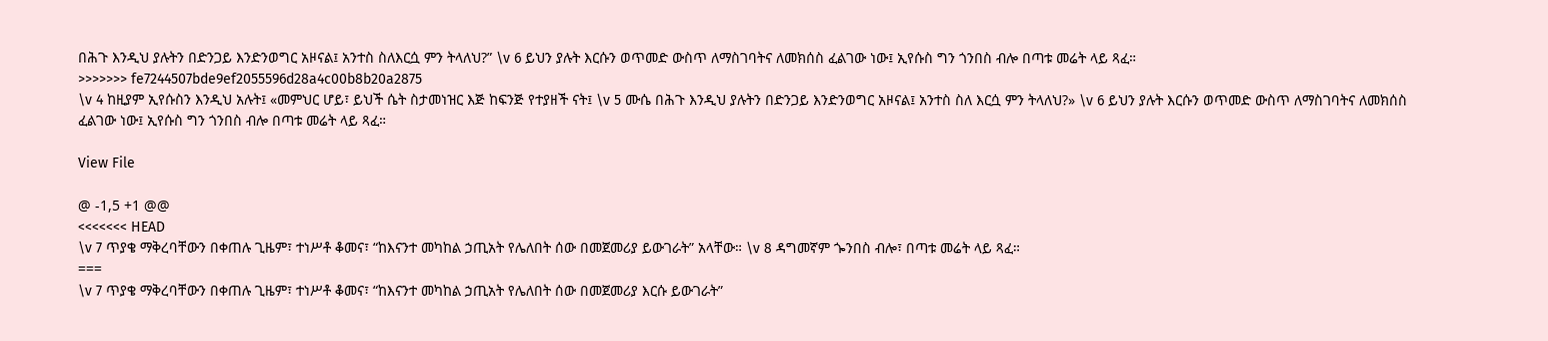በሕጉ እንዲህ ያሉትን በድንጋይ እንድንወግር አዞናል፤ አንተስ ስለእርሷ ምን ትላለህ?” \v 6 ይህን ያሉት እርሱን ወጥመድ ውስጥ ለማስገባትና ለመክሰስ ፈልገው ነው፤ ኢየሱስ ግን ጎንበስ ብሎ በጣቱ መሬት ላይ ጻፈ።
>>>>>>> fe7244507bde9ef2055596d28a4c00b8b20a2875
\v 4 ከዚያም ኢየሱስን እንዲህ አሉት፤ «መምህር ሆይ፣ ይህች ሴት ስታመነዝር እጅ ከፍንጅ የተያዘች ናት፤ \v 5 ሙሴ በሕጉ እንዲህ ያሉትን በድንጋይ እንድንወግር አዞናል፤ አንተስ ስለ እርሷ ምን ትላለህ?» \v 6 ይህን ያሉት እርሱን ወጥመድ ውስጥ ለማስገባትና ለመክሰስ ፈልገው ነው፤ ኢየሱስ ግን ጎንበስ ብሎ በጣቱ መሬት ላይ ጻፈ።

View File

@ -1,5 +1 @@
<<<<<<< HEAD
\v 7 ጥያቄ ማቅረባቸውን በቀጠሉ ጊዜም፣ ተነሥቶ ቆመና፣ “ከእናንተ መካከል ኃጢአት የሌለበት ሰው በመጀመሪያ ይውገራት” አላቸው። \v 8 ዳግመኛም ጐንበስ ብሎ፣ በጣቱ መሬት ላይ ጻፈ።
===
\v 7 ጥያቄ ማቅረባቸውን በቀጠሉ ጊዜም፣ ተነሥቶ ቆመና፣ “ከእናንተ መካከል ኃጢአት የሌለበት ሰው በመጀመሪያ እርሱ ይውገራት”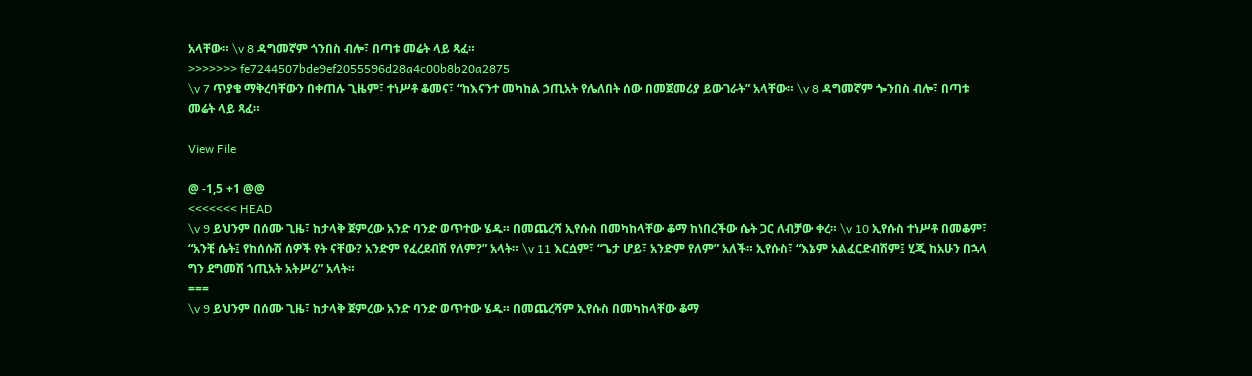አላቸው። \v 8 ዳግመኛም ጎንበስ ብሎ፣ በጣቱ መሬት ላይ ጻፈ።
>>>>>>> fe7244507bde9ef2055596d28a4c00b8b20a2875
\v 7 ጥያቄ ማቅረባቸውን በቀጠሉ ጊዜም፣ ተነሥቶ ቆመና፣ “ከእናንተ መካከል ኃጢአት የሌለበት ሰው በመጀመሪያ ይውገራት” አላቸው። \v 8 ዳግመኛም ጐንበስ ብሎ፣ በጣቱ መሬት ላይ ጻፈ።

View File

@ -1,5 +1 @@
<<<<<<< HEAD
\v 9 ይህንም በሰሙ ጊዜ፣ ከታላቅ ጀምረው አንድ ባንድ ወጥተው ሄዱ። በመጨረሻ ኢየሱስ በመካከላቸው ቆማ ከነበረችው ሴት ጋር ለብቻው ቀረ። \v 10 ኢየሱስ ተነሥቶ በመቆም፣ “አንቺ ሴት፤ የከሰሱሽ ሰዎች የት ናቸው? አንድም የፈረደብሽ የለም?” አላት። \v 11 እርሷም፣ “ጌታ ሆይ፣ አንድም የለም” አለች። ኢየሱስ፣ “እኔም አልፈርድብሽም፤ ሂጂ ከአሁን በኋላ ግን ደግመሽ ኀጢአት አትሥሪ” አላት።
===
\v 9 ይህንም በሰሙ ጊዜ፣ ከታላቅ ጀምረው አንድ ባንድ ወጥተው ሄዱ። በመጨረሻም ኢየሱስ በመካከላቸው ቆማ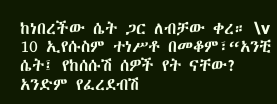ከነበረችው ሴት ጋር ለብቻው ቀረ። \v 10 ኢየሱስም ተነሥቶ በመቆም፣“አንቺ ሴት፤ የከሰሱሽ ሰዎች የት ናቸው? አንድም የፈረደብሽ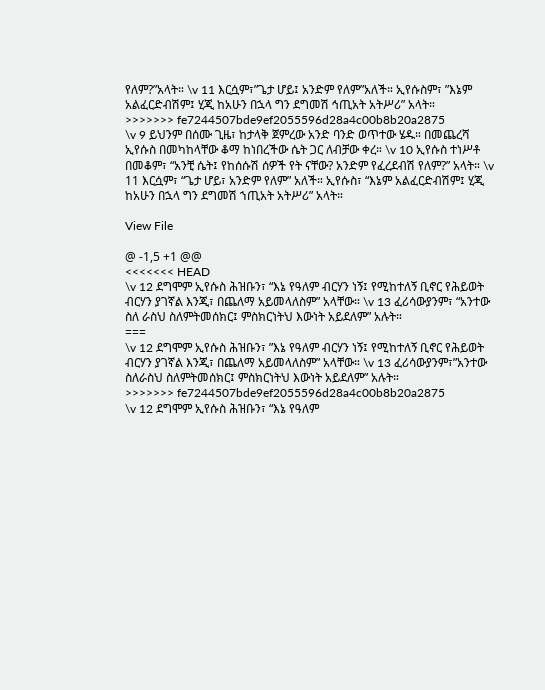የለም?”አላት። \v 11 እርሷም፣”ጌታ ሆይ፤ አንድም የለም”አለች። ኢየሱስም፣ ”እኔም አልፈርድብሽም፤ ሂጂ ከአሁን በኋላ ግን ደግመሽ ኅጢአት አትሥሪ” አላት።
>>>>>>> fe7244507bde9ef2055596d28a4c00b8b20a2875
\v 9 ይህንም በሰሙ ጊዜ፣ ከታላቅ ጀምረው አንድ ባንድ ወጥተው ሄዱ። በመጨረሻ ኢየሱስ በመካከላቸው ቆማ ከነበረችው ሴት ጋር ለብቻው ቀረ። \v 10 ኢየሱስ ተነሥቶ በመቆም፣ “አንቺ ሴት፤ የከሰሱሽ ሰዎች የት ናቸው? አንድም የፈረደብሽ የለም?” አላት። \v 11 እርሷም፣ “ጌታ ሆይ፣ አንድም የለም” አለች። ኢየሱስ፣ “እኔም አልፈርድብሽም፤ ሂጂ ከአሁን በኋላ ግን ደግመሽ ኀጢአት አትሥሪ” አላት።

View File

@ -1,5 +1 @@
<<<<<<< HEAD
\v 12 ደግሞም ኢየሱስ ሕዝቡን፣ “እኔ የዓለም ብርሃን ነኝ፤ የሚከተለኝ ቢኖር የሕይወት ብርሃን ያገኛል እንጂ፣ በጨለማ አይመላለስም” አላቸው። \v 13 ፈሪሳውያንም፣ “አንተው ስለ ራስህ ስለምትመሰክር፤ ምስክርነትህ እውነት አይደለም” አሉት።
===
\v 12 ደግሞም ኢየሱስ ሕዝቡን፣ ”እኔ የዓለም ብርሃን ነኝ፤ የሚከተለኝ ቢኖር የሕይወት ብርሃን ያገኛል እንጂ፣ በጨለማ አይመላለስም” አላቸው። \v 13 ፈሪሳውያንም፣”አንተው ስለራስህ ስለምትመሰክር፤ ምስክርነትህ እውነት አይደለም” አሉት።
>>>>>>> fe7244507bde9ef2055596d28a4c00b8b20a2875
\v 12 ደግሞም ኢየሱስ ሕዝቡን፣ “እኔ የዓለም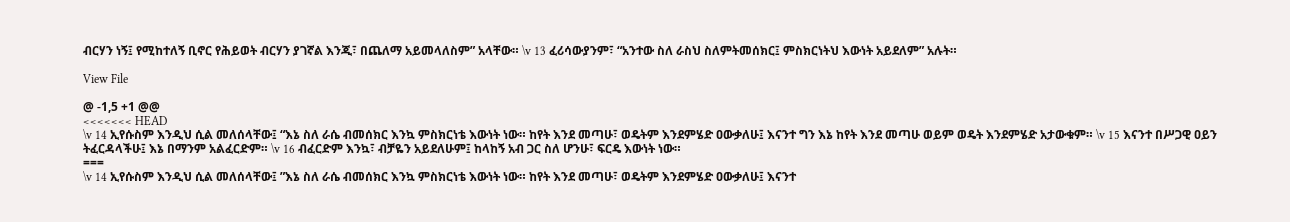ብርሃን ነኝ፤ የሚከተለኝ ቢኖር የሕይወት ብርሃን ያገኛል እንጂ፣ በጨለማ አይመላለስም” አላቸው። \v 13 ፈሪሳውያንም፣ “አንተው ስለ ራስህ ስለምትመሰክር፤ ምስክርነትህ እውነት አይደለም” አሉት።

View File

@ -1,5 +1 @@
<<<<<<< HEAD
\v 14 ኢየሱስም እንዲህ ሲል መለሰላቸው፤ “እኔ ስለ ራሴ ብመሰክር እንኳ ምስክርነቴ እውነት ነው። ከየት እንደ መጣሁ፣ ወዴትም እንደምሄድ ዐውቃለሁ፤ እናንተ ግን እኔ ከየት እንደ መጣሁ ወይም ወዴት እንደምሄድ አታውቁም። \v 15 እናንተ በሥጋዊ ዐይን ትፈርዳላችሁ፤ እኔ በማንም አልፈርድም። \v 16 ብፈርድም እንኳ፣ ብቻዬን አይደለሁም፤ ከላከኝ አብ ጋር ስለ ሆንሁ፣ ፍርዴ እውነት ነው።
===
\v 14 ኢየሱስም እንዲህ ሲል መለሰላቸው፤ ”እኔ ስለ ራሴ ብመሰክር እንኳ ምስክርነቴ እውነት ነው። ከየት እንደ መጣሁ፣ ወዴትም እንደምሄድ ዐውቃለሁ፤ እናንተ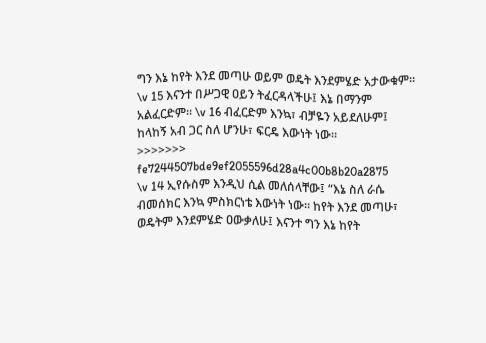ግን እኔ ከየት እንደ መጣሁ ወይም ወዴት እንደምሄድ አታውቁም። \v 15 እናንተ በሥጋዊ ዐይን ትፈርዳላችሁ፤ እኔ በማንም አልፈርድም። \v 16 ብፈርድም እንኳ፣ ብቻዬን አይደለሁም፤ ከላከኝ አብ ጋር ስለ ሆንሁ፣ ፍርዴ እውነት ነው።
>>>>>>> fe7244507bde9ef2055596d28a4c00b8b20a2875
\v 14 ኢየሱስም እንዲህ ሲል መለሰላቸው፤ “እኔ ስለ ራሴ ብመሰክር እንኳ ምስክርነቴ እውነት ነው። ከየት እንደ መጣሁ፣ ወዴትም እንደምሄድ ዐውቃለሁ፤ እናንተ ግን እኔ ከየት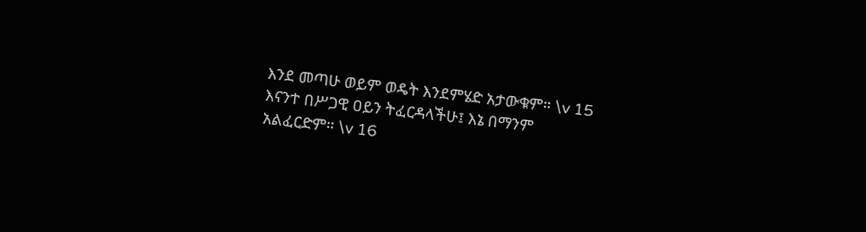እንደ መጣሁ ወይም ወዴት እንደምሄድ አታውቁም። \v 15 እናንተ በሥጋዊ ዐይን ትፈርዳላችሁ፤ እኔ በማንም አልፈርድም። \v 16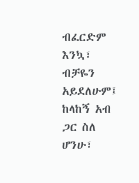ብፈርድም እንኳ፣ ብቻዬን አይደለሁም፤ ከላከኝ አብ ጋር ስለ ሆንሁ፣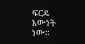ፍርዴ እውነት ነው።